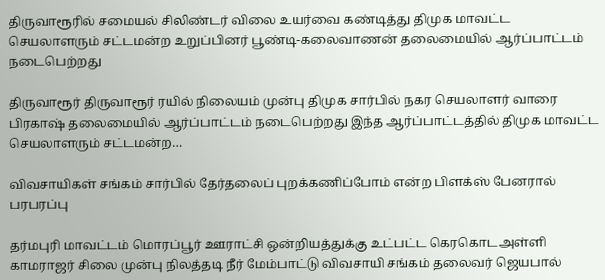திருவாரூரில் சமையல் சிலிண்டர் விலை உயர்வை கண்டித்து திமுக மாவட்ட செயலாளரும் சட்டமன்ற உறுப்பினர் பூண்டி-கலைவாணன் தலைமையில் ஆர்ப்பாட்டம் நடைபெற்றது

திருவாரூர் திருவாரூர் ரயில் நிலையம் முன்பு திமுக சார்பில் நகர செயலாளர் வாரை பிரகாஷ் தலைமையில் ஆர்ப்பாட்டம் நடைபெற்றது இந்த ஆர்ப்பாட்டத்தில் திமுக மாவட்ட செயலாளரும் சட்டமன்ற…

விவசாயிகள் சங்கம் சார்பில் தேர்தலைப் புறக்கணிப்போம் என்ற பிளக்ஸ் பேனரால் பரபரப்பு

தர்மபுரி மாவட்டம் மொரப்பூர் ஊராட்சி ஒன்றியத்துக்கு உட்பட்ட கெரகொடஅள்ளி காமராஜர் சிலை முன்பு நிலத்தடி நீர் மேம்பாட்டு விவசாயி சங்கம் தலைவர் ஜெயபால்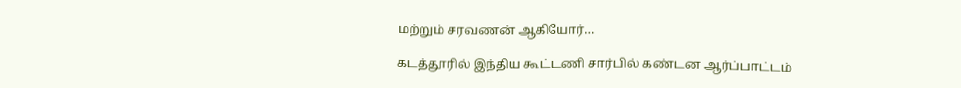மற்றும் சரவணன் ஆகியோர்…

கடத்தூரில் இந்திய கூட்டணி சார்பில் கண்டன ஆர்ப்பாட்டம்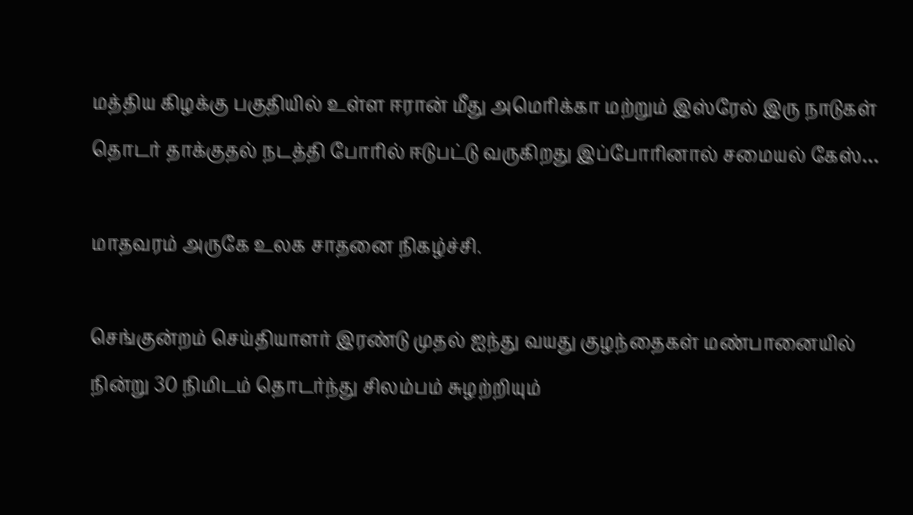மத்திய கிழக்கு பகுதியில் உள்ள ஈரான் மீது அமெரிக்கா மற்றும் இஸ்ரேல் இரு நாடுகள் தொடர் தாக்குதல் நடத்தி போரில் ஈடுபட்டு வருகிறது இப்போரினால் சமையல் கேஸ்…

மாதவரம் அருகே உலக சாதனை நிகழ்ச்சி.

செங்குன்றம் செய்தியாளர் இரண்டு முதல் ஐந்து வயது குழந்தைகள் மண்பானையில் நின்று 30 நிமிடம் தொடர்ந்து சிலம்பம் சுழற்றியும்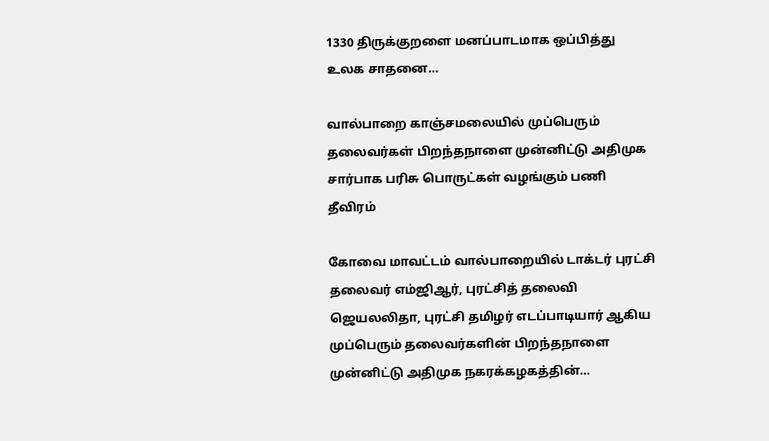1330 திருக்குறளை மனப்பாடமாக ஒப்பித்து உலக சாதனை…

வால்பாறை காஞ்சமலையில் முப்பெரும் தலைவர்கள் பிறந்தநாளை முன்னிட்டு அதிமுக சார்பாக பரிசு பொருட்கள் வழங்கும் பணி தீவிரம்

கோவை மாவட்டம் வால்பாறையில் டாக்டர் புரட்சி தலைவர் எம்ஜிஆர், புரட்சித் தலைவி ஜெயலலிதா, புரட்சி தமிழர் எடப்பாடியார் ஆகிய முப்பெரும் தலைவர்களின் பிறந்தநாளை முன்னிட்டு அதிமுக நகரக்கழகத்தின்…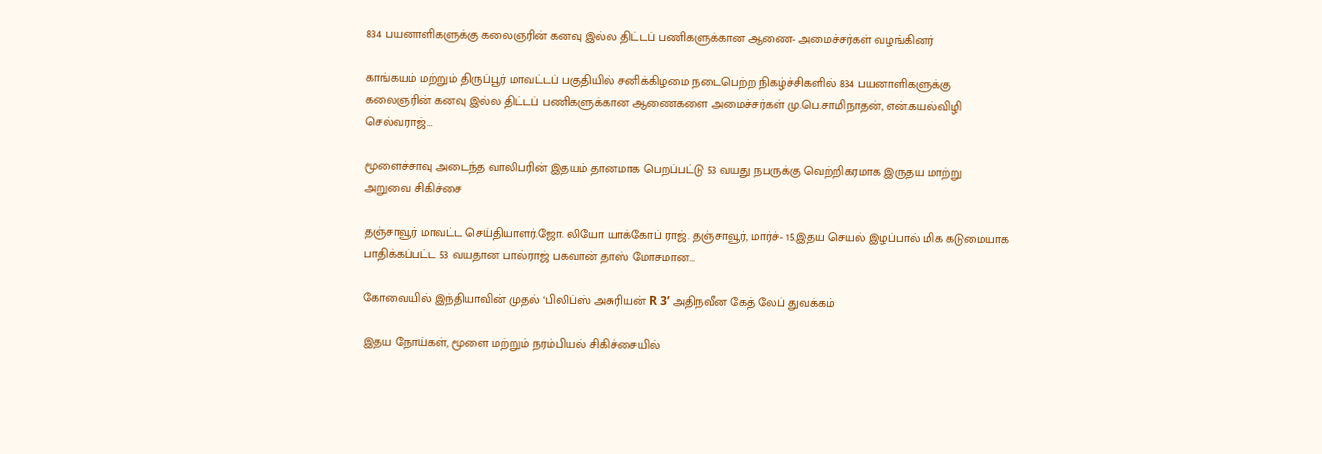834 பயனாளிகளுக்கு கலைஞரின் கனவு இல்ல திட்டப் பணிகளுக்கான ஆணை- அமைச்சர்கள் வழங்கினர்

காங்கயம் மற்றும் திருப்பூர் மாவட்டப் பகுதியில் சனிக்கிழமை நடைபெற்ற நிகழ்ச்சிகளில் 834 பயனாளிகளுக்கு கலைஞரின் கனவு இல்ல திட்டப் பணிகளுக்கான ஆணைகளை அமைச்சர்கள் மு.பெ.சாமிநாதன், என்.கயல்விழி செல்வராஜ்…

மூளைச்சாவு அடைந்த வாலிபரின் இதயம் தானமாக பெறப்பட்டு 53 வயது நபருக்கு வெற்றிகரமாக இருதய மாற்று அறுவை சிகிச்சை

தஞ்சாவூர் மாவட்ட செய்தியாளர்.ஜோ. லியோ யாக்கோப் ராஜ். தஞ்சாவூர், மார்ச்- 15.இதய செயல் இழப்பால் மிக கடுமையாக பாதிக்கப்பட்ட 53 வயதான பால்ராஜ் பகவான் தாஸ் மோசமான…

கோவையில் இந்தியாவின் முதல் ‘பிலிப்ஸ் அசுரியன் R 3’ அதிநவீன கேத் லேப் துவக்கம்

இதய நோய்கள், மூளை மற்றும் நரம்பியல் சிகிச்சையில்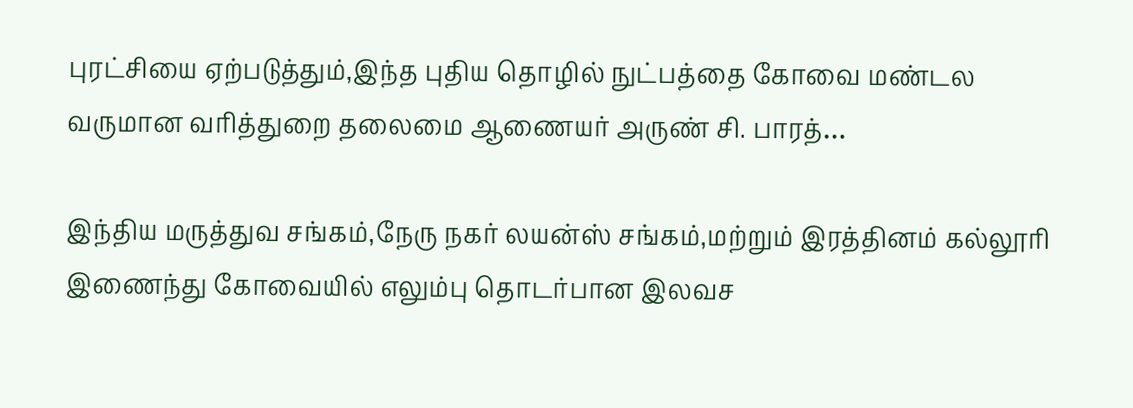புரட்சியை ஏற்படுத்தும்,இந்த புதிய தொழில் நுட்பத்தை கோவை மண்டல வருமான வரித்துறை தலைமை ஆணையர் அருண் சி. பாரத்…

இந்திய மருத்துவ சங்கம்,நேரு நகர் லயன்ஸ் சங்கம்,மற்றும் இரத்தினம் கல்லூரி இணைந்து கோவையில் எலும்பு தொடர்பான இலவச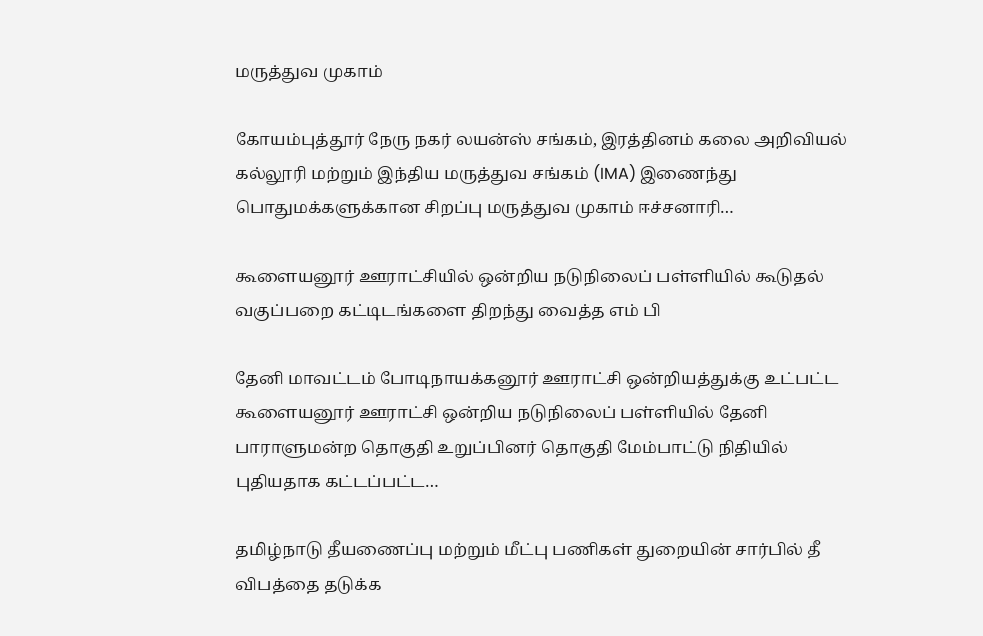மருத்துவ முகாம்

கோயம்புத்தூர் நேரு நகர் லயன்ஸ் சங்கம், இரத்தினம் கலை அறிவியல் கல்லூரி மற்றும் இந்திய மருத்துவ சங்கம் (IMA) இணைந்து பொதுமக்களுக்கான சிறப்பு மருத்துவ முகாம் ஈச்சனாரி…

கூளையனூர் ஊராட்சியில் ஒன்றிய நடுநிலைப் பள்ளியில் கூடுதல் வகுப்பறை கட்டிடங்களை திறந்து வைத்த எம் பி

தேனி மாவட்டம் போடிநாயக்கனூர் ஊராட்சி ஒன்றியத்துக்கு உட்பட்ட கூளையனூர் ஊராட்சி ஒன்றிய நடுநிலைப் பள்ளியில் தேனி பாராளுமன்ற தொகுதி உறுப்பினர் தொகுதி மேம்பாட்டு நிதியில் புதியதாக கட்டப்பட்ட…

தமிழ்நாடு தீயணைப்பு மற்றும் மீட்பு பணிகள் துறையின் சார்பில் தீ விபத்தை தடுக்க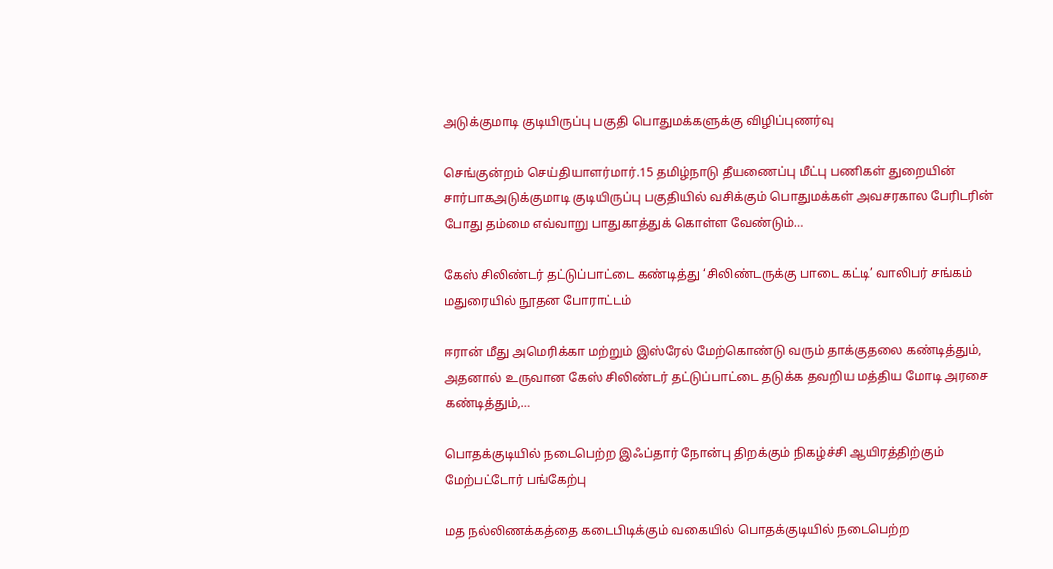அடுக்குமாடி குடியிருப்பு பகுதி பொதுமக்களுக்கு விழிப்புணர்வு

செங்குன்றம் செய்தியாளர்மார்.15 தமிழ்நாடு தீயணைப்பு மீட்பு பணிகள் துறையின் சார்பாகஅடுக்குமாடி குடியிருப்பு பகுதியில் வசிக்கும் பொதுமக்கள் அவசரகால பேரிடரின் போது தம்மை எவ்வாறு பாதுகாத்துக் கொள்ள வேண்டும்…

கேஸ் சிலிண்டர் தட்டுப்பாட்டை கண்டித்து ‘சிலிண்டருக்கு பாடை கட்டி’ வாலிபர் சங்கம் மதுரையில் நூதன போராட்டம்

ஈரான் மீது அமெரிக்கா மற்றும் இஸ்ரேல் மேற்கொண்டு வரும் தாக்குதலை கண்டித்தும், அதனால் உருவான கேஸ் சிலிண்டர் தட்டுப்பாட்டை தடுக்க தவறிய மத்திய மோடி அரசை கண்டித்தும்,…

பொதக்குடியில் நடைபெற்ற இஃப்தார் நோன்பு திறக்கும் நிகழ்ச்சி ஆயிரத்திற்கும் மேற்பட்டோர் பங்கேற்பு

மத நல்லிணக்கத்தை கடைபிடிக்கும் வகையில் பொதக்குடியில் நடைபெற்ற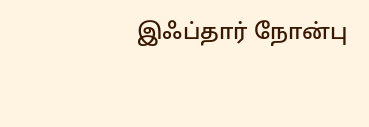இஃப்தார் நோன்பு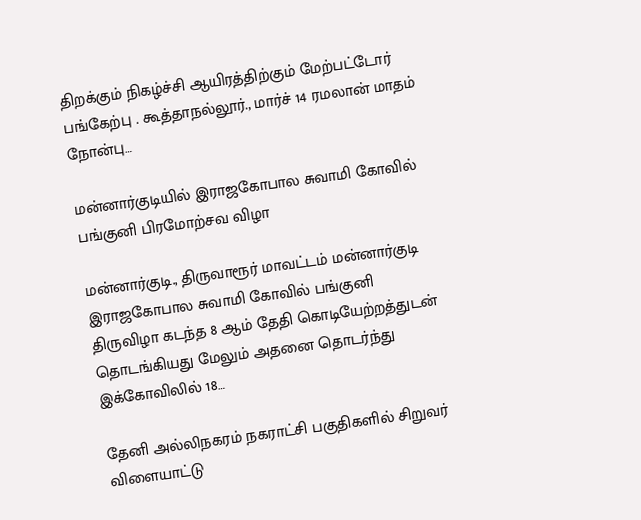திறக்கும் நிகழ்ச்சி ஆயிரத்திற்கும் மேற்பட்டோர் பங்கேற்பு . கூத்தாநல்லூர்., மார்ச் 14 ரமலான் மாதம் நோன்பு…

மன்னார்குடியில் இராஜகோபால சுவாமி கோவில் பங்குனி பிரமோற்சவ விழா

மன்னார்குடி., திருவாரூர் மாவட்டம் மன்னார்குடி இராஜகோபால சுவாமி கோவில் பங்குனி திருவிழா கடந்த 8 ஆம் தேதி கொடியேற்றத்துடன் தொடங்கியது மேலும் அதனை தொடர்ந்து இக்கோவிலில் 18…

தேனி அல்லிநகரம் நகராட்சி பகுதிகளில் சிறுவர் விளையாட்டு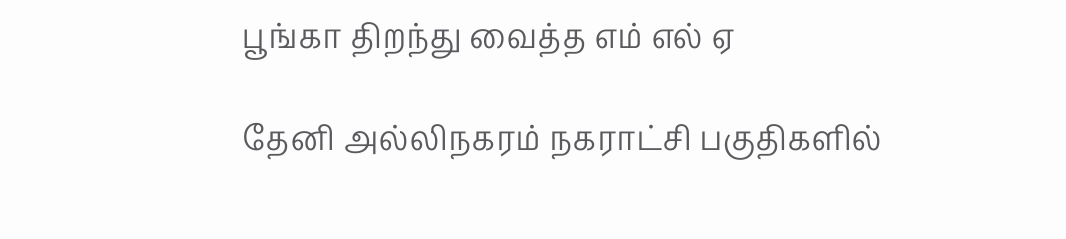பூங்கா திறந்து வைத்த எம் எல் ஏ

தேனி அல்லிநகரம் நகராட்சி பகுதிகளில்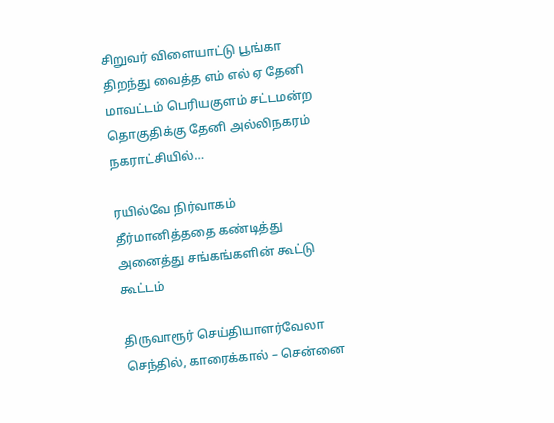சிறுவர் விளையாட்டு பூங்கா திறந்து வைத்த எம் எல் ஏ தேனி மாவட்டம் பெரியகுளம் சட்டமன்ற தொகுதிக்கு தேனி அல்லிநகரம் நகராட்சியில்…

ரயில்வே நிர்வாகம் தீர்மானித்ததை கண்டித்து அனைத்து சங்கங்களின் கூட்டு கூட்டம்

திருவாரூர் செய்தியாளர்வேலா செந்தில், காரைக்கால் – சென்னை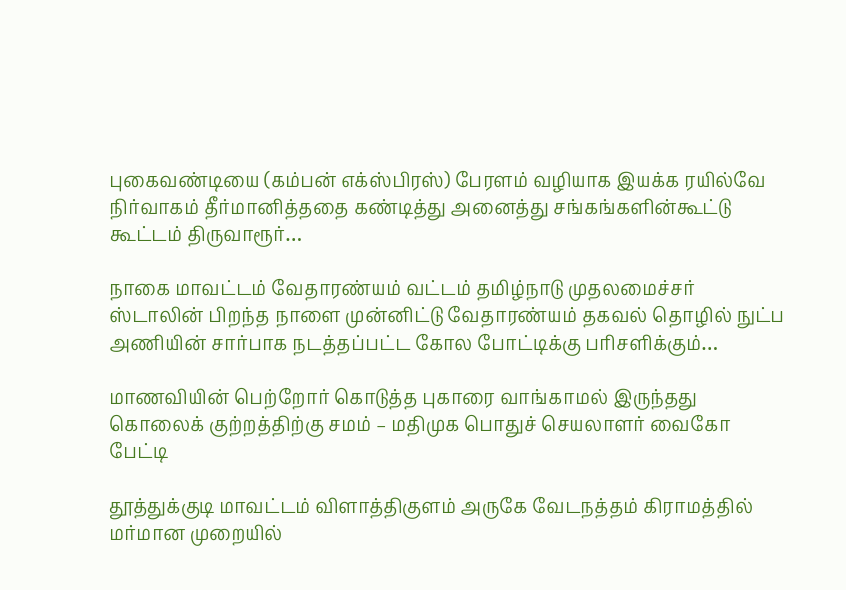புகைவண்டியை (கம்பன் எக்ஸ்பிரஸ்) பேரளம் வழியாக இயக்க ரயில்வே நிர்வாகம் தீர்மானித்ததை கண்டித்து அனைத்து சங்கங்களின்கூட்டு கூட்டம் திருவாரூர்…

நாகை மாவட்டம் வேதாரண்யம் வட்டம் தமிழ்நாடு முதலமைச்சர் ஸ்டாலின் பிறந்த நாளை முன்னிட்டு வேதாரண்யம் தகவல் தொழில் நுட்ப அணியின் சார்பாக நடத்தப்பட்ட கோல போட்டிக்கு பரிசளிக்கும்…

மாணவியின் பெற்றோர் கொடுத்த புகாரை வாங்காமல் இருந்தது கொலைக் குற்றத்திற்கு சமம் – மதிமுக பொதுச் செயலாளர் வைகோ பேட்டி

தூத்துக்குடி மாவட்டம் விளாத்திகுளம் அருகே வேடநத்தம் கிராமத்தில் மர்மான முறையில்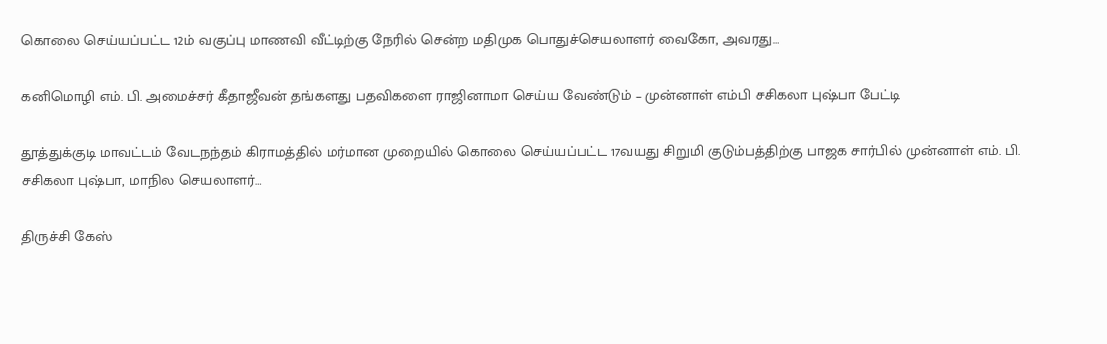கொலை செய்யப்பட்ட 12ம் வகுப்பு மாணவி வீட்டிற்கு நேரில் சென்ற மதிமுக பொதுச்செயலாளர் வைகோ, அவரது…

கனிமொழி எம். பி. அமைச்சர் கீதாஜீவன் தங்களது பதவிகளை ராஜினாமா செய்ய வேண்டும் – முன்னாள் எம்பி சசிகலா புஷ்பா பேட்டி

தூத்துக்குடி மாவட்டம் வேடநந்தம் கிராமத்தில் மர்மான முறையில் கொலை செய்யப்பட்ட 17வயது சிறுமி குடும்பத்திற்கு பாஜக சார்பில் முன்னாள் எம். பி. சசிகலா புஷ்பா, மாநில செயலாளர்…

திருச்சி கேஸ்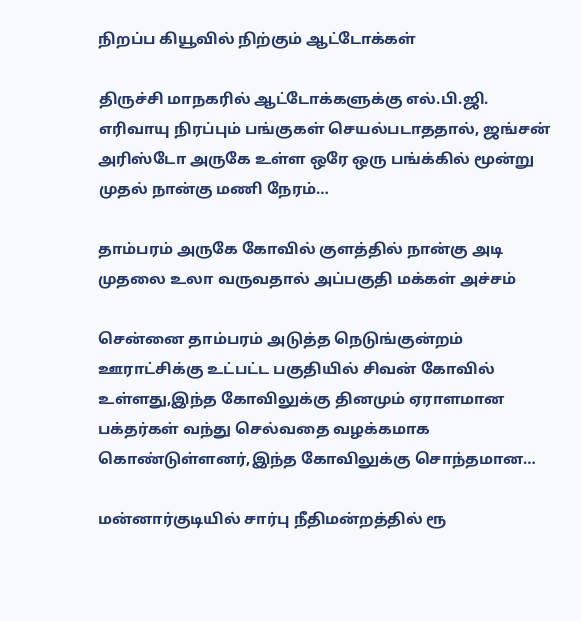நிறப்ப கியூவில் நிற்கும் ஆட்டோக்கள்

திருச்சி மாநகரில் ஆட்டோக்களுக்கு எல்.பி.ஜி. எரிவாயு நிரப்பும் பங்குகள் செயல்படாததால், ஜங்சன் அரிஸ்டோ அருகே உள்ள ஒரே ஒரு பங்க்கில் மூன்று முதல் நான்கு மணி நேரம்…

தாம்பரம் அருகே கோவில் குளத்தில் நான்கு அடி முதலை உலா வருவதால் அப்பகுதி மக்கள் அச்சம்

சென்னை தாம்பரம் அடுத்த நெடுங்குன்றம் ஊராட்சிக்கு உட்பட்ட பகுதியில் சிவன் கோவில் உள்ளது,இந்த கோவிலுக்கு தினமும் ஏராளமான பக்தர்கள் வந்து செல்வதை வழக்கமாக கொண்டுள்ளனர்,இந்த கோவிலுக்கு சொந்தமான…

மன்னார்குடியில் சார்பு நீதிமன்றத்தில் ரூ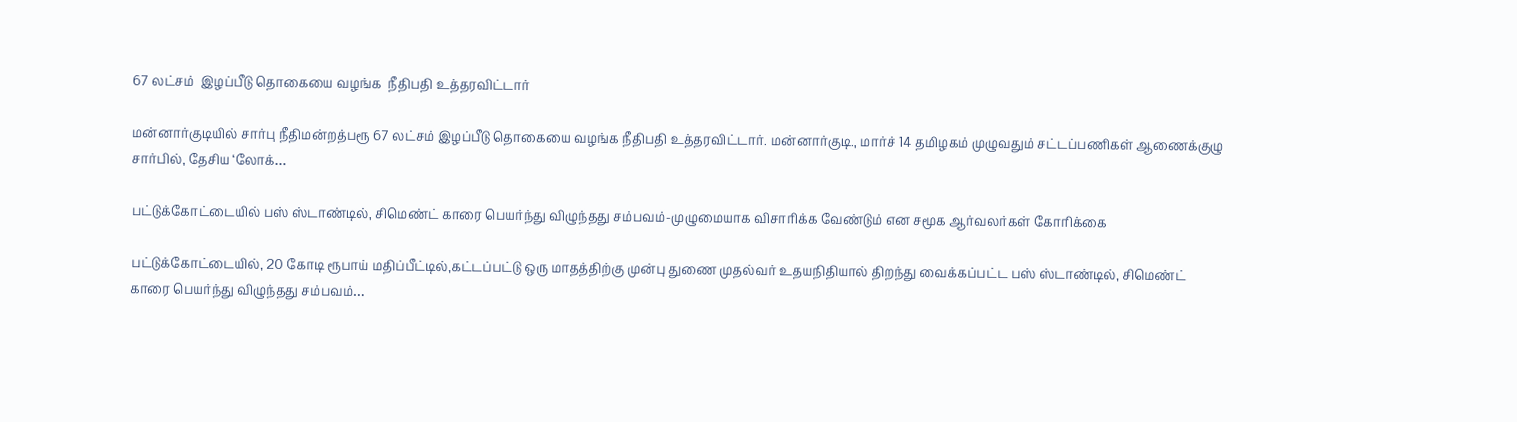67 லட்சம்  இழப்பீடு தொகையை வழங்க  நீதிபதி உத்தரவிட்டார்

மன்னார்குடியில் சார்பு நீதிமன்றத்பரூ 67 லட்சம் இழப்பீடு தொகையை வழங்க நீதிபதி உத்தரவிட்டார். மன்னார்குடி., மார்ச் 14 தமிழகம் முழுவதும் சட்டப்பணிகள் ஆணைக்குழு சார்பில், தேசிய ‘லோக்…

பட்டுக்கோட்டையில் பஸ் ஸ்டாண்டில், சிமெண்ட் காரை பெயர்ந்து விழுந்தது சம்பவம்-முழுமையாக விசாரிக்க வேண்டும் என சமூக ஆர்வலர்கள் கோரிக்கை

பட்டுக்கோட்டையில், 20 கோடி ரூபாய் மதிப்பீட்டில்,கட்டப்பட்டு ஒரு மாதத்திற்கு முன்பு துணை முதல்வர் உதயநிதியால் திறந்து வைக்கப்பட்ட பஸ் ஸ்டாண்டில், சிமெண்ட் காரை பெயர்ந்து விழுந்தது சம்பவம்…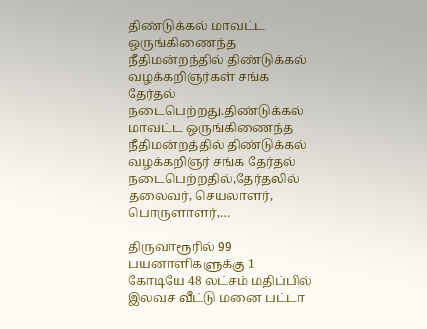திண்டுக்கல் மாவட்ட ஒருங்கிணைந்த நீதிமன்றந்தில் திண்டுக்கல் வழக்கறிஞர்கள் சங்க தேர்தல் நடைபெற்றது.திண்டுக்கல் மாவட்ட ஒருங்கிணைந்த நீதிமன்றத்தில் திண்டுக்கல் வழக்கறிஞர் சங்க தேர்தல் நடைபெற்றதில்,தேர்தலில் தலைவர், செயலாளர், பொருளாளர்,…

திருவாரூரில் 99 பயனாளிகளுக்கு 1 கோடியே 48 லட்சம் மதிப்பில் இலவச வீட்டு மனை பட்டா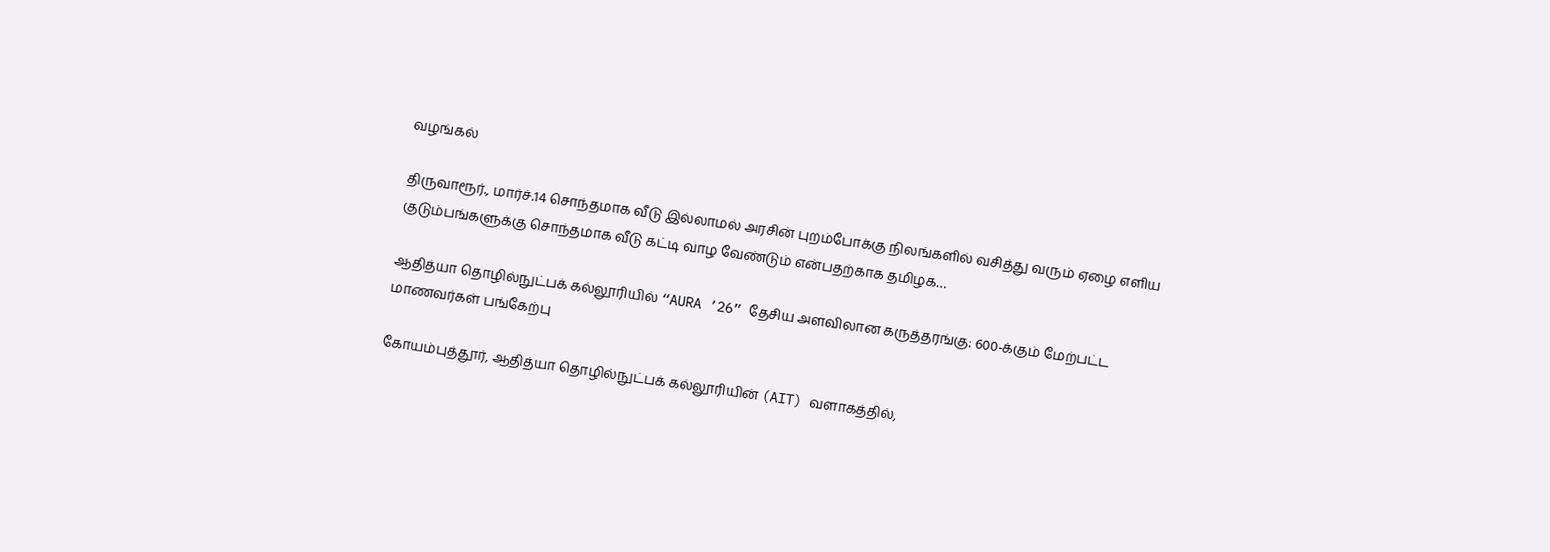வழங்கல்

திருவாரூர்., மார்ச்.14 சொந்தமாக வீடு இல்லாமல் அரசின் புறம்போக்கு நிலங்களில் வசித்து வரும் ஏழை எளிய குடும்பங்களுக்கு சொந்தமாக வீடு கட்டி வாழ வேண்டும் என்பதற்காக தமிழக…

ஆதித்யா தொழில்நுட்பக் கல்லூரியில் “AURA ’26” தேசிய அளவிலான கருத்தரங்கு: 600-க்கும் மேற்பட்ட மாணவர்கள் பங்கேற்பு

கோயம்புத்தூர், ஆதித்யா தொழில்நுட்பக் கல்லூரியின் (AIT) வளாகத்தில்,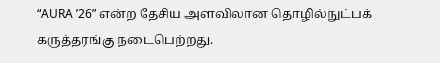“AURA ’26” என்ற தேசிய அளவிலான தொழில்நுட்பக் கருத்தரங்கு நடைபெற்றது.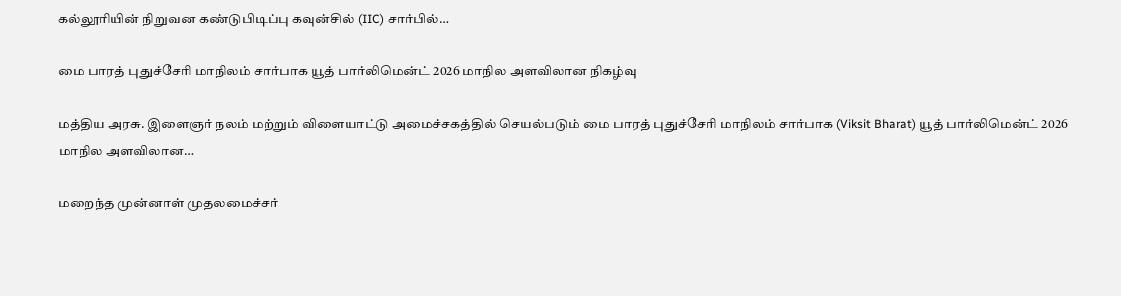கல்லூரியின் நிறுவன கண்டுபிடிப்பு கவுன்சில் (IIC) சார்பில்…

மை பாரத் புதுச்சேரி மாநிலம் சார்பாக யூத் பார்லிமென்ட் 2026 மாநில அளவிலான நிகழ்வு

மத்திய அரசு. இளைஞர் நலம் மற்றும் விளையாட்டு அமைச்சகத்தில் செயல்படும் மை பாரத் புதுச்சேரி மாநிலம் சார்பாக (Viksit Bharat) யூத் பார்லிமென்ட் 2026 மாநில அளவிலான…

மறைந்த முன்னாள் முதலமைச்சர்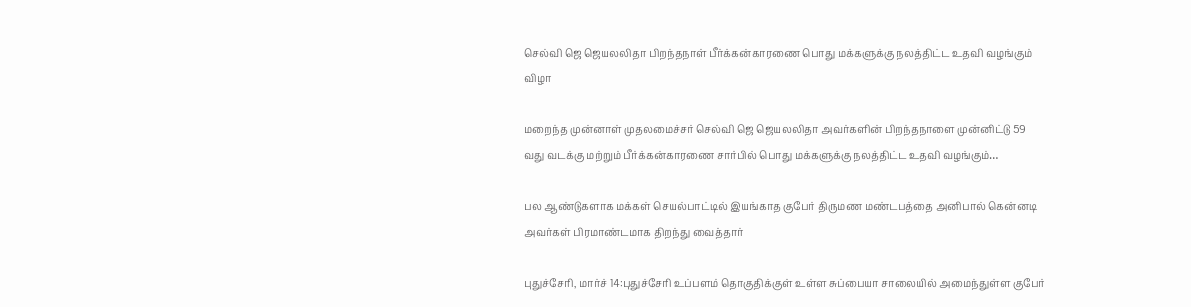செல்வி ஜெ ஜெயலலிதா பிறந்தநாள் பீர்க்கன்காரணை பொது மக்களுக்கு நலத்திட்ட உதவி வழங்கும் விழா

மறைந்த முன்னாள் முதலமைச்சர் செல்வி ஜெ ஜெயலலிதா அவர்களின் பிறந்தநாளை முன்னிட்டு 59 வது வடக்கு மற்றும் பீர்க்கன்காரணை சார்பில் பொது மக்களுக்கு நலத்திட்ட உதவி வழங்கும்…

பல ஆண்டுகளாக மக்கள் செயல்பாட்டில் இயங்காத குபேர் திருமண மண்டபத்தை அனிபால் கென்னடி அவர்கள் பிரமாண்டமாக திறந்து வைத்தார்

புதுச்சேரி, மார்ச் 14:புதுச்சேரி உப்பளம் தொகுதிக்குள் உள்ள சுப்பையா சாலையில் அமைந்துள்ள குபேர்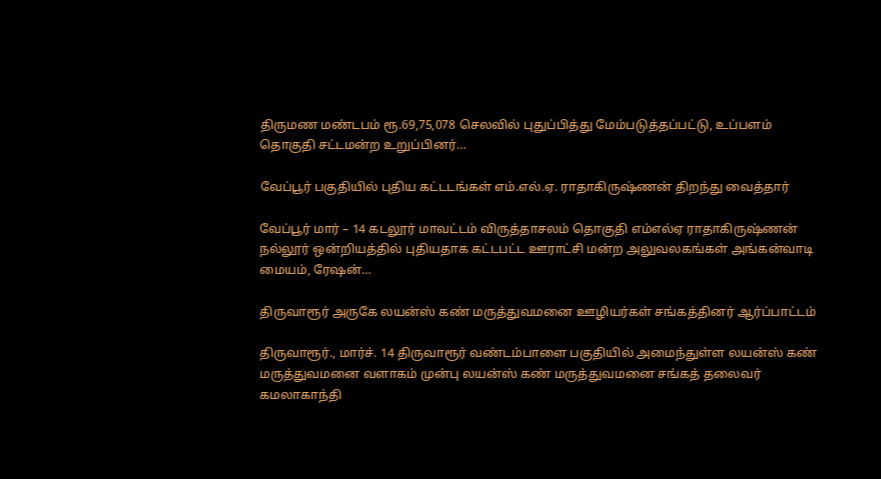திருமண மண்டபம் ரூ.69,75,078 செலவில் புதுப்பித்து மேம்படுத்தப்பட்டு, உப்பளம் தொகுதி சட்டமன்ற உறுப்பினர்…

வேப்பூர் பகுதியில் புதிய கட்டடங்கள் எம்.எல்.ஏ. ராதாகிருஷ்ணன் திறந்து வைத்தார்

வேப்பூர் மார் – 14 கடலூர் மாவட்டம் விருத்தாசலம் தொகுதி எம்எல்ஏ ராதாகிருஷ்ணன் நல்லூர் ஒன்றியத்தில் புதியதாக கட்டபட்ட ஊராட்சி மன்ற அலுவலகங்கள் அங்கன்வாடி மையம், ரேஷன்…

திருவாரூர் அருகே லயன்ஸ் கண் மருத்துவமனை ஊழியர்கள் சங்கத்தினர் ஆர்ப்பாட்டம்

திருவாரூர்., மார்ச். 14 திருவாரூர் வண்டம்பாளை பகுதியில் அமைந்துள்ள லயன்ஸ் கண் மருத்துவமனை வளாகம் முன்பு லயன்ஸ் கண் மருத்துவமனை சங்கத் தலைவர் கமலாகாந்தி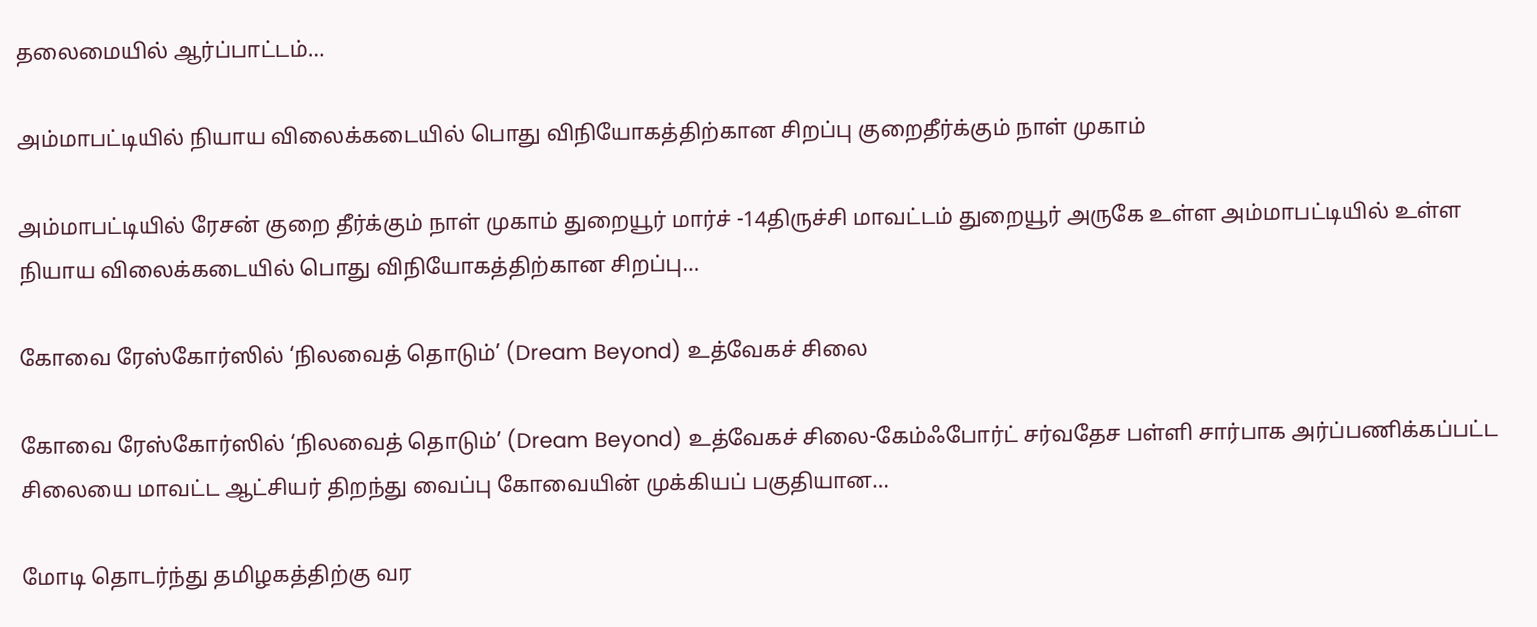தலைமையில் ஆர்ப்பாட்டம்…

அம்மாபட்டியில் நியாய விலைக்கடையில் பொது விநியோகத்திற்கான சிறப்பு குறைதீர்க்கும் நாள் முகாம்

அம்மாபட்டியில் ரேசன் குறை தீர்க்கும் நாள் முகாம் துறையூர் மார்ச் -14திருச்சி மாவட்டம் துறையூர் அருகே உள்ள அம்மாபட்டியில் உள்ள நியாய விலைக்கடையில் பொது விநியோகத்திற்கான சிறப்பு…

கோவை ரேஸ்கோர்ஸில் ‘நிலவைத் தொடும்’ (Dream Beyond) உத்வேகச் சிலை

கோவை ரேஸ்கோர்ஸில் ‘நிலவைத் தொடும்’ (Dream Beyond) உத்வேகச் சிலை-கேம்ஃபோர்ட் சர்வதேச பள்ளி சார்பாக அர்ப்பணிக்கப்பட்ட சிலையை மாவட்ட ஆட்சியர் திறந்து வைப்பு கோவையின் முக்கியப் பகுதியான…

மோடி தொடர்ந்து தமிழகத்திற்கு வர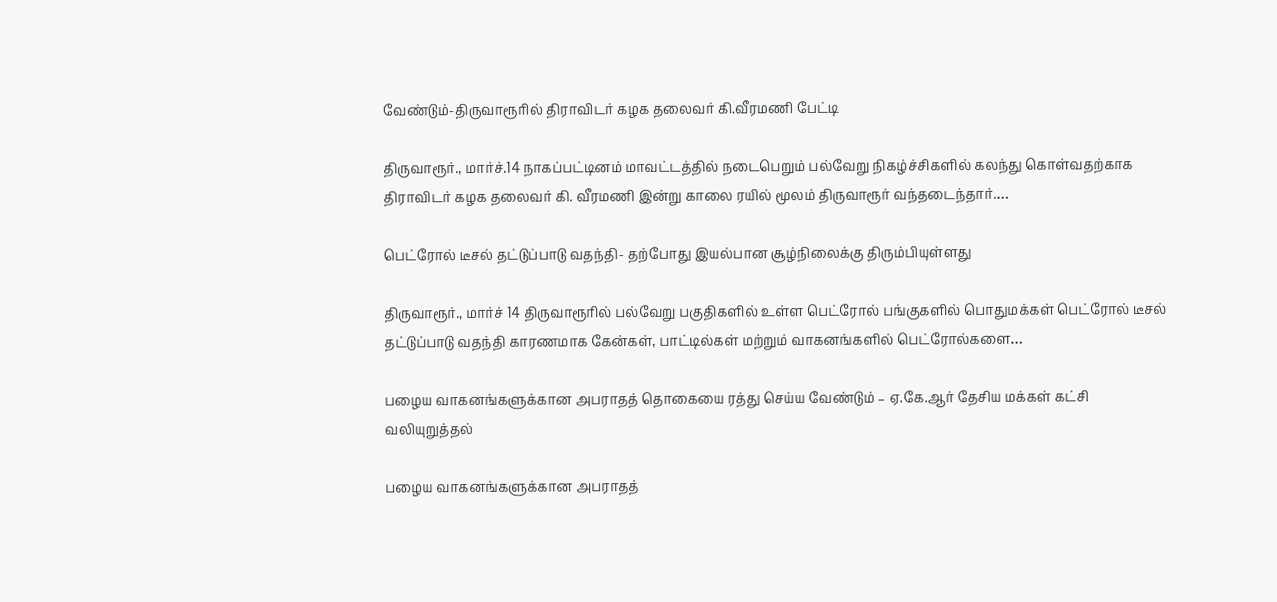வேண்டும்-திருவாரூரில் திராவிடர் கழக தலைவர் கி.வீரமணி பேட்டி

திருவாரூர்., மார்ச்.14 நாகப்பட்டினம் மாவட்டத்தில் நடைபெறும் பல்வேறு நிகழ்ச்சிகளில் கலந்து கொள்வதற்காக திராவிடர் கழக தலைவர் கி. வீரமணி இன்று காலை ரயில் மூலம் திருவாரூர் வந்தடைந்தார்.…

பெட்ரோல் டீசல் தட்டுப்பாடு வதந்தி- தற்போது இயல்பான சூழ்நிலைக்கு திரும்பியுள்ளது

திருவாரூர்., மார்ச் 14 திருவாரூரில் பல்வேறு பகுதிகளில் உள்ள பெட்ரோல் பங்குகளில் பொதுமக்கள் பெட்ரோல் டீசல் தட்டுப்பாடு வதந்தி காரணமாக கேன்கள், பாட்டில்கள் மற்றும் வாகனங்களில் பெட்ரோல்களை…

பழைய வாகனங்களுக்கான அபராதத் தொகையை ரத்து செய்ய வேண்டும் – ஏ.கே.ஆர் தேசிய மக்கள் கட்சி வலியுறுத்தல்

பழைய வாகனங்களுக்கான அபராதத்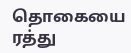தொகையை ரத்து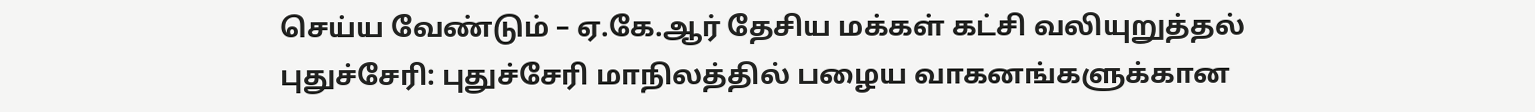செய்ய வேண்டும் – ஏ.கே.ஆர் தேசிய மக்கள் கட்சி வலியுறுத்தல் புதுச்சேரி: புதுச்சேரி மாநிலத்தில் பழைய வாகனங்களுக்கான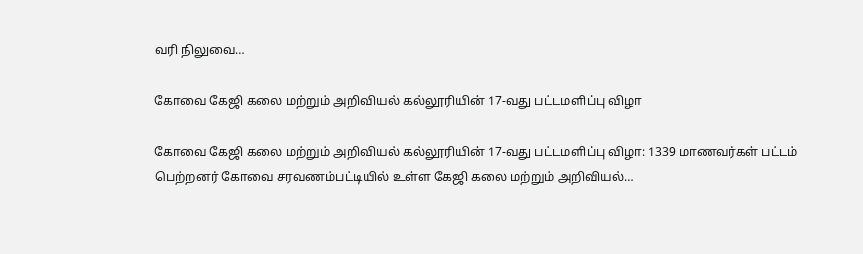வரி நிலுவை…

கோவை கேஜி கலை மற்றும் அறிவியல் கல்லூரியின் 17-வது பட்டமளிப்பு விழா

கோவை கேஜி கலை மற்றும் அறிவியல் கல்லூரியின் 17-வது பட்டமளிப்பு விழா: 1339 மாணவர்கள் பட்டம் பெற்றனர் கோவை சரவணம்பட்டியில் உள்ள கேஜி கலை மற்றும் அறிவியல்…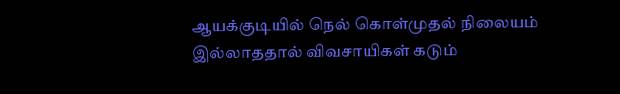ஆயக்குடியில் நெல் கொள்முதல் நிலையம் இல்லாததால் விவசாயிகள் கடும்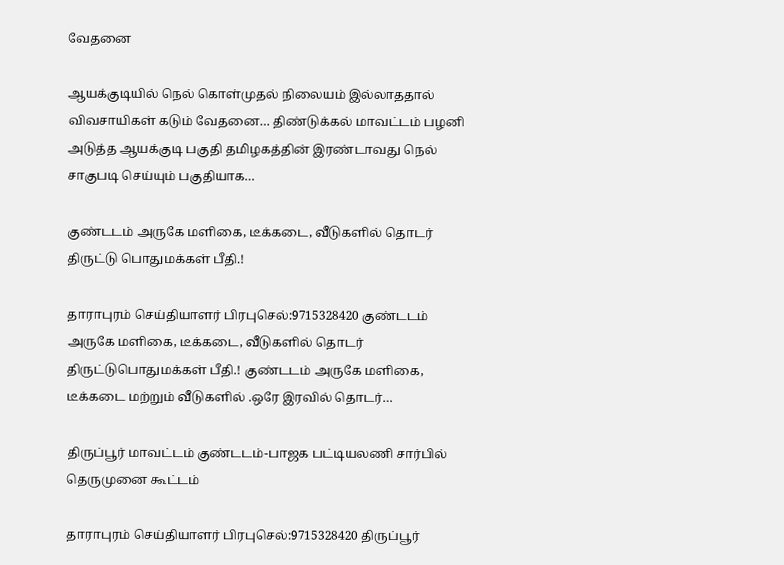வேதனை

ஆயக்குடியில் நெல் கொள்முதல் நிலையம் இல்லாததால் விவசாயிகள் கடும் வேதனை… திண்டுக்கல் மாவட்டம் பழனி அடுத்த ஆயக்குடி பகுதி தமிழகத்தின் இரண்டாவது நெல் சாகுபடி செய்யும் பகுதியாக…

குண்டடம் அருகே மளிகை, டீக்கடை, வீடுகளில் தொடர் திருட்டு பொதுமக்கள் பீதி.!

தாராபுரம் செய்தியாளர் பிரபுசெல்:9715328420 குண்டடம் அருகே மளிகை, டீக்கடை, வீடுகளில் தொடர் திருட்டுபொதுமக்கள் பீதி.! குண்டடம் அருகே மளிகை, டீக்கடை மற்றும் வீடுகளில் .ஒரே இரவில் தொடர்…

திருப்பூர் மாவட்டம் குண்டடம்-பாஜக பட்டியலணி சார்பில் தெருமுனை கூட்டம்

தாராபுரம் செய்தியாளர் பிரபுசெல்:9715328420 திருப்பூர்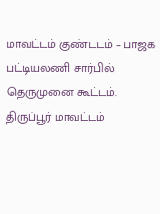மாவட்டம் குண்டடம் – பாஜக பட்டியலணி சார்பில் தெருமுனை கூட்டம். திருப்பூர் மாவட்டம்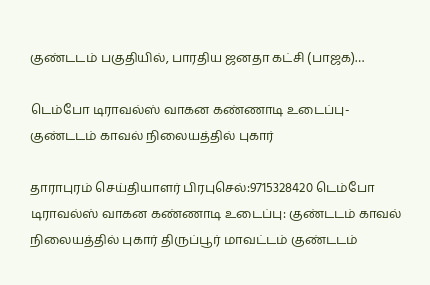குண்டடம் பகுதியில், பாரதிய ஜனதா கட்சி (பாஜக)…

டெம்போ டிராவல்ஸ் வாகன கண்ணாடி உடைப்பு-குண்டடம் காவல் நிலையத்தில் புகார்

தாராபுரம் செய்தியாளர் பிரபுசெல்:9715328420 டெம்போ டிராவல்ஸ் வாகன கண்ணாடி உடைப்பு: குண்டடம் காவல் நிலையத்தில் புகார் திருப்பூர் மாவட்டம் குண்டடம்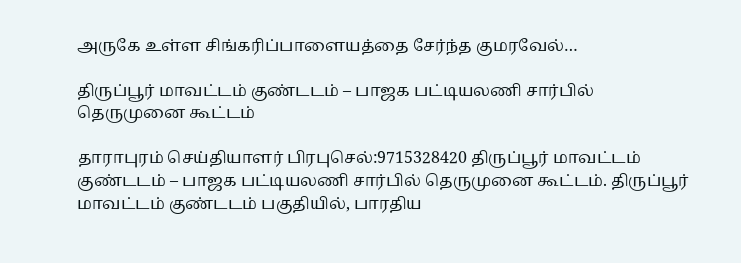அருகே உள்ள சிங்கரிப்பாளையத்தை சேர்ந்த குமரவேல்…

திருப்பூர் மாவட்டம் குண்டடம் – பாஜக பட்டியலணி சார்பில் தெருமுனை கூட்டம்

தாராபுரம் செய்தியாளர் பிரபுசெல்:9715328420 திருப்பூர் மாவட்டம் குண்டடம் – பாஜக பட்டியலணி சார்பில் தெருமுனை கூட்டம். திருப்பூர் மாவட்டம் குண்டடம் பகுதியில், பாரதிய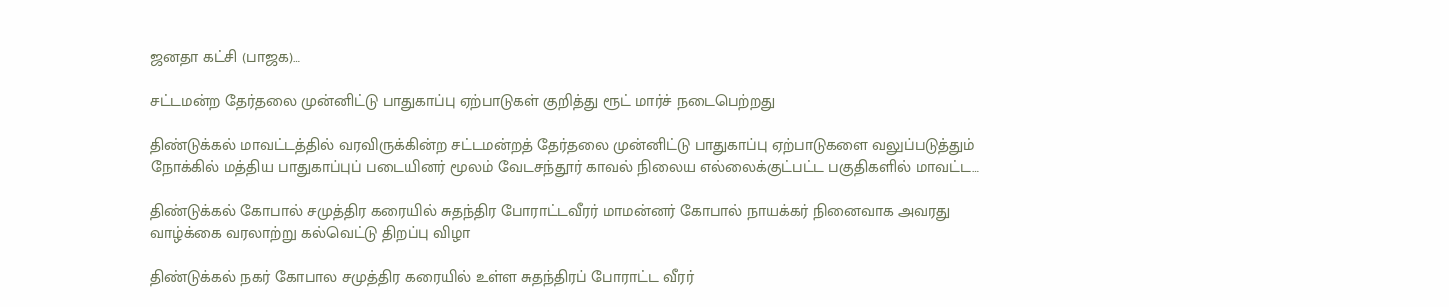ஜனதா கட்சி (பாஜக)…

சட்டமன்ற தேர்தலை முன்னிட்டு பாதுகாப்பு ஏற்பாடுகள் குறித்து ரூட் மார்ச் நடைபெற்றது

திண்டுக்கல் மாவட்டத்தில் வரவிருக்கின்ற சட்டமன்றத் தேர்தலை முன்னிட்டு பாதுகாப்பு ஏற்பாடுகளை வலுப்படுத்தும் நோக்கில் மத்திய பாதுகாப்புப் படையினர் மூலம் வேடசந்தூர் காவல் நிலைய எல்லைக்குட்பட்ட பகுதிகளில் மாவட்ட…

திண்டுக்கல் கோபால் சமுத்திர கரையில் சுதந்திர போராட்டவீரர் மாமன்னர் கோபால் நாயக்கர் நினைவாக அவரது வாழ்க்கை வரலாற்று கல்வெட்டு திறப்பு விழா

திண்டுக்கல் நகர் கோபால சமுத்திர கரையில் உள்ள சுதந்திரப் போராட்ட வீரர்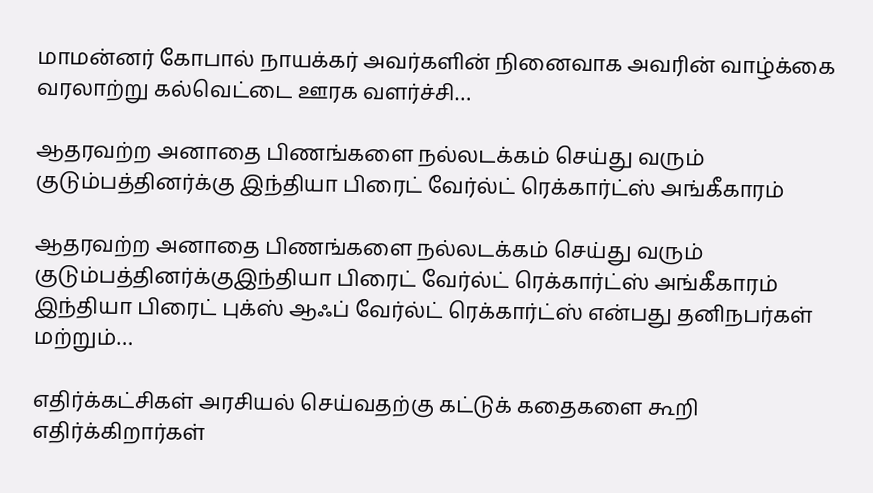மாமன்னர் கோபால் நாயக்கர் அவர்களின் நினைவாக அவரின் வாழ்க்கை வரலாற்று கல்வெட்டை ஊரக வளர்ச்சி…

ஆதரவற்ற அனாதை பிணங்களை நல்லடக்கம் செய்து வரும் குடும்பத்தினர்க்கு இந்தியா பிரைட் வேர்ல்ட் ரெக்கார்ட்ஸ் அங்கீகாரம்

ஆதரவற்ற அனாதை பிணங்களை நல்லடக்கம் செய்து வரும் குடும்பத்தினர்க்குஇந்தியா பிரைட் வேர்ல்ட் ரெக்கார்ட்ஸ் அங்கீகாரம் இந்தியா பிரைட் புக்ஸ் ஆஃப் வேர்ல்ட் ரெக்கார்ட்ஸ் என்பது தனிநபர்கள் மற்றும்…

எதிர்க்கட்சிகள் அரசியல் செய்வதற்கு கட்டுக் கதைகளை கூறி எதிர்க்கிறார்கள்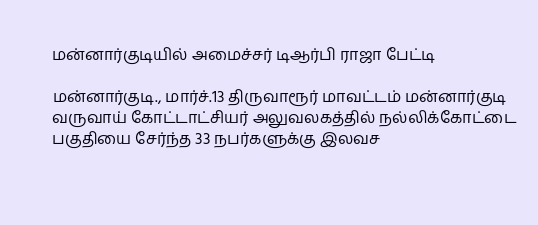மன்னார்குடியில் அமைச்சர் டிஆர்பி ராஜா பேட்டி

மன்னார்குடி., மார்ச்.13 திருவாரூர் மாவட்டம் மன்னார்குடி வருவாய் கோட்டாட்சியர் அலுவலகத்தில் நல்லிக்கோட்டை பகுதியை சேர்ந்த 33 நபர்களுக்கு இலவச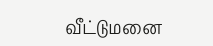வீட்டுமனை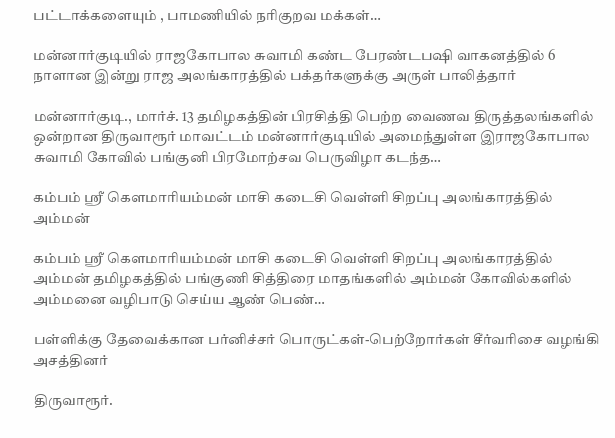பட்டாக்களையும் , பாமணியில் நரிகுறவ மக்கள்…

மன்னார்குடியில் ராஜகோபால சுவாமி கண்ட பேரண்டபஷி வாகனத்தில் 6 நாளான இன்று ராஜ அலங்காரத்தில் பக்தர்களுக்கு அருள் பாலித்தார்

மன்னார்குடி., மார்ச். 13 தமிழகத்தின் பிரசித்தி பெற்ற வைணவ திருத்தலங்களில் ஒன்றான திருவாரூர் மாவட்டம் மன்னார்குடியில் அமைந்துள்ள இராஜகோபால சுவாமி கோவில் பங்குனி பிரமோற்சவ பெருவிழா கடந்த…

கம்பம் ஸ்ரீ கெளமாரியம்மன் மாசி கடைசி வெள்ளி சிறப்பு அலங்காரத்தில் அம்மன்

கம்பம் ஸ்ரீ கெளமாரியம்மன் மாசி கடைசி வெள்ளி சிறப்பு அலங்காரத்தில் அம்மன் தமிழகத்தில் பங்குணி சித்திரை மாதங்களில் அம்மன் கோவில்களில் அம்மனை வழிபாடு செய்ய ஆண் பெண்…

பள்ளிக்கு தேவைக்கான பர்னிச்சர் பொருட்கள்-பெற்றோர்கள் சீர்வரிசை வழங்கி அசத்தினர்

திருவாரூர்.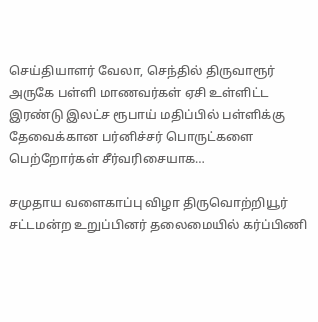செய்தியாளர் வேலா, செந்தில் திருவாரூர் அருகே பள்ளி மாணவர்கள் ஏசி உள்ளிட்ட இரண்டு இலட்ச ரூபாய் மதிப்பில் பள்ளிக்கு தேவைக்கான பர்னிச்சர் பொருட்களை பெற்றோர்கள் சீர்வரிசையாக…

சமுதாய வளைகாப்பு விழா திருவொற்றியூர் சட்டமன்ற உறுப்பினர் தலைமையில் கர்ப்பிணி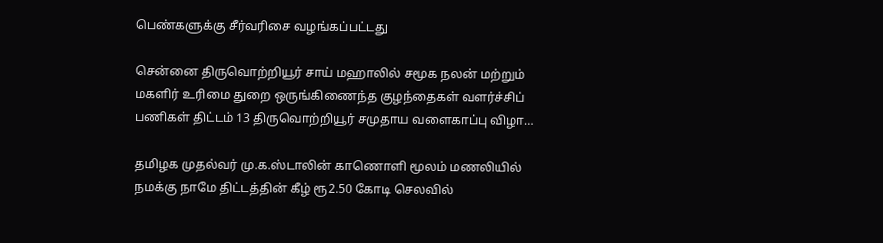பெண்களுக்கு சீர்வரிசை வழங்கப்பட்டது

சென்னை திருவொற்றியூர் சாய் மஹாலில் சமூக நலன் மற்றும் மகளிர் உரிமை துறை ஒருங்கிணைந்த குழந்தைகள் வளர்ச்சிப் பணிகள் திட்டம் 13 திருவொற்றியூர் சமுதாய வளைகாப்பு விழா…

தமிழக முதல்வர் மு.க.ஸ்டாலின் காணொளி மூலம் மணலியில் நமக்கு நாமே திட்டத்தின் கீழ் ரூ2.50 கோடி செலவில்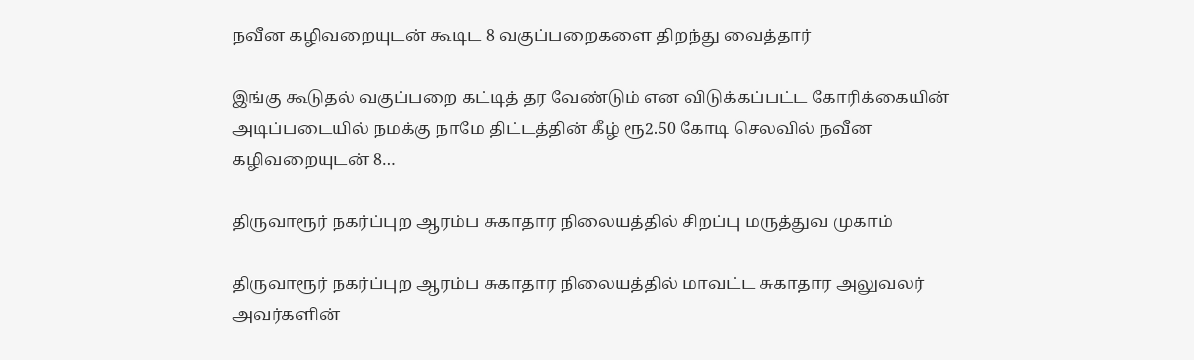நவீன கழிவறையுடன் கூடிட 8 வகுப்பறைகளை திறந்து வைத்தார்

இங்கு கூடுதல் வகுப்பறை கட்டித் தர வேண்டும் என விடுக்கப்பட்ட கோரிக்கையின் அடிப்படையில் நமக்கு நாமே திட்டத்தின் கீழ் ரூ2.50 கோடி செலவில் நவீன கழிவறையுடன் 8…

திருவாரூர் நகர்ப்புற ஆரம்ப சுகாதார நிலையத்தில் சிறப்பு மருத்துவ முகாம்

திருவாரூர் நகர்ப்புற ஆரம்ப சுகாதார நிலையத்தில் மாவட்ட சுகாதார அலுவலர் அவர்களின்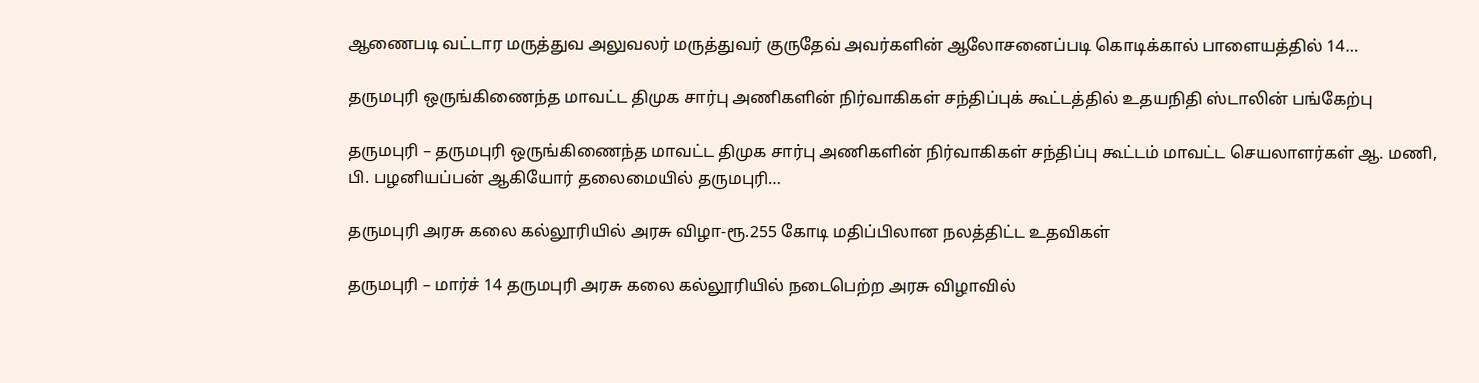ஆணைபடி வட்டார மருத்துவ அலுவலர் மருத்துவர் குருதேவ் அவர்களின் ஆலோசனைப்படி கொடிக்கால் பாளையத்தில் 14…

தருமபுரி ஒருங்கிணைந்த மாவட்ட திமுக சார்பு அணிகளின் நிர்வாகிகள் சந்திப்புக் கூட்டத்தில் உதயநிதி ஸ்டாலின் பங்கேற்பு

தருமபுரி – தருமபுரி ஒருங்கிணைந்த மாவட்ட திமுக சார்பு அணிகளின் நிர்வாகிகள் சந்திப்பு கூட்டம் மாவட்ட செயலாளர்கள் ஆ. மணி, பி. பழனியப்பன் ஆகியோர் தலைமையில் தருமபுரி…

தருமபுரி அரசு கலை கல்லூரியில் அரசு விழா-ரூ.255 கோடி மதிப்பிலான நலத்திட்ட உதவிகள்

தருமபுரி – மார்ச் 14 தருமபுரி அரசு கலை கல்லூரியில் நடைபெற்ற அரசு விழாவில்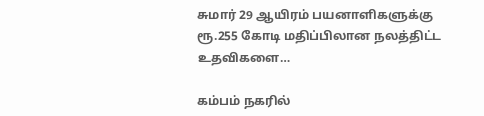சுமார் 29 ஆயிரம் பயனாளிகளுக்கு ரூ.255 கோடி மதிப்பிலான நலத்திட்ட உதவிகளை…

கம்பம் நகரில்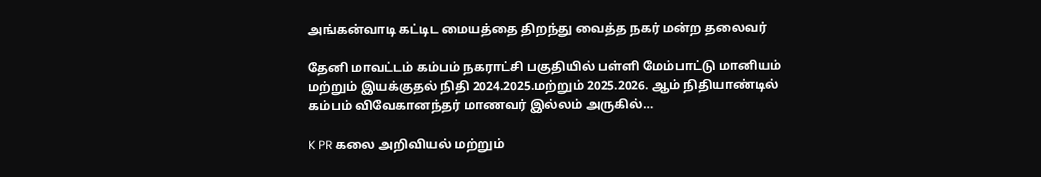அங்கன்வாடி கட்டிட மையத்தை திறந்து வைத்த நகர் மன்ற தலைவர்

தேனி மாவட்டம் கம்பம் நகராட்சி பகுதியில் பள்ளி மேம்பாட்டு மானியம் மற்றும் இயக்குதல் நிதி 2024.2025.மற்றும் 2025.2026. ஆம் நிதியாண்டில் கம்பம் விவேகானந்தர் மாணவர் இல்லம் அருகில்…

K PR கலை அறிவியல் மற்றும்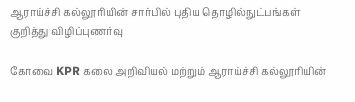ஆராய்ச்சி கல்லூரியின் சார்பில் புதிய தொழில்நுட்பங்கள் குறித்து விழிப்புணர்வு

கோவை KPR கலை அறிவியல் மற்றும் ஆராய்ச்சி கல்லூரியின்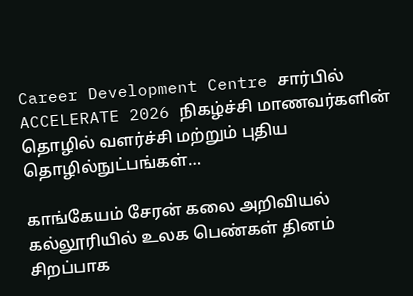Career Development Centre சார்பில் ACCELERATE 2026 நிகழ்ச்சி மாணவர்களின் தொழில் வளர்ச்சி மற்றும் புதிய தொழில்நுட்பங்கள்…

காங்கேயம் சேரன் கலை அறிவியல் கல்லூரியில் உலக பெண்கள் தினம் சிறப்பாக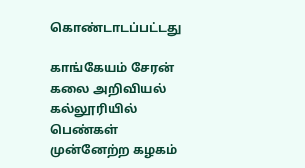கொண்டாடப்பட்டது

காங்கேயம் சேரன் கலை அறிவியல் கல்லூரியில் பெண்கள் முன்னேற்ற கழகம்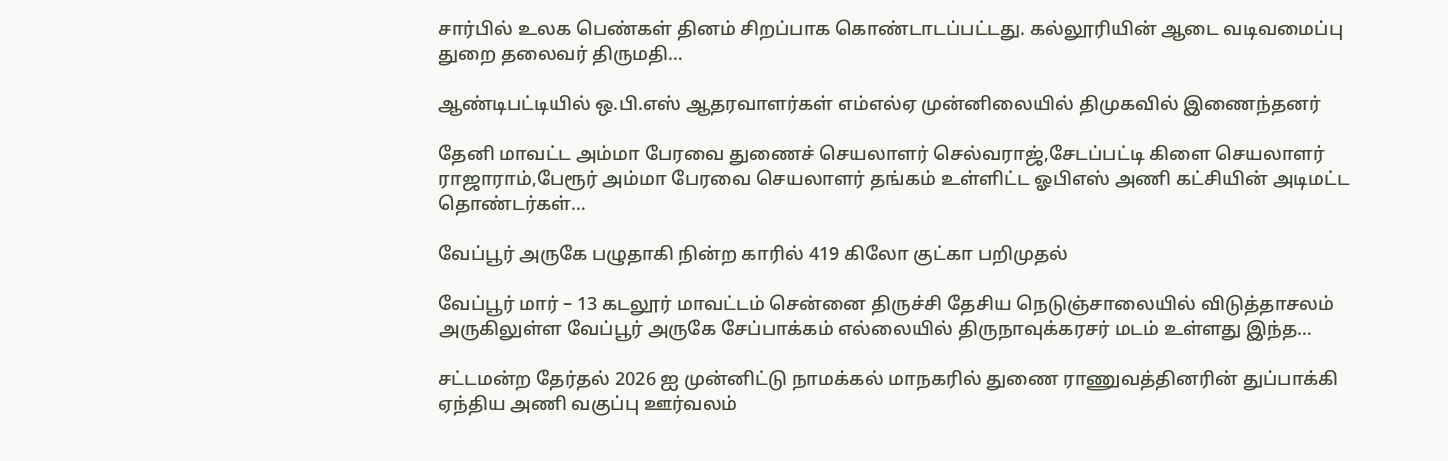சார்பில் உலக பெண்கள் தினம் சிறப்பாக கொண்டாடப்பட்டது. கல்லூரியின் ஆடை வடிவமைப்பு துறை தலைவர் திருமதி…

ஆண்டிபட்டியில் ஒ.பி.எஸ் ஆதரவாளர்கள் எம்எல்ஏ முன்னிலையில் திமுகவில் இணைந்தனர்

தேனி மாவட்ட அம்மா பேரவை துணைச் செயலாளர் செல்வராஜ்,சேடப்பட்டி கிளை செயலாளர் ராஜாராம்,பேரூர் அம்மா பேரவை செயலாளர் தங்கம் உள்ளிட்ட ஓபிஎஸ் அணி கட்சியின் அடிமட்ட தொண்டர்கள்…

வேப்பூர் அருகே பழுதாகி நின்ற காரில் 419 கிலோ குட்கா பறிமுதல்

வேப்பூர் மார் – 13 கடலூர் மாவட்டம் சென்னை திருச்சி தேசிய நெடுஞ்சாலையில் விடுத்தாசலம் அருகிலுள்ள வேப்பூர் அருகே சேப்பாக்கம் எல்லையில் திருநாவுக்கரசர் மடம் உள்ளது இந்த…

சட்டமன்ற தேர்தல் 2026 ஐ முன்னிட்டு நாமக்கல் மாநகரில் துணை ராணுவத்தினரின் துப்பாக்கி ஏந்திய அணி வகுப்பு ஊர்வலம்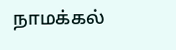நாமக்கல்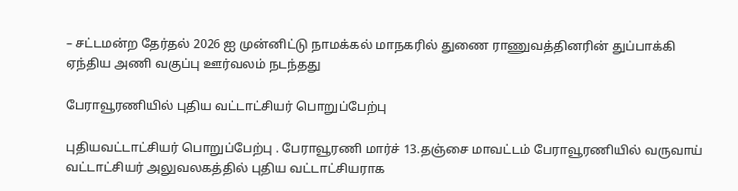– சட்டமன்ற தேர்தல் 2026 ஐ முன்னிட்டு நாமக்கல் மாநகரில் துணை ராணுவத்தினரின் துப்பாக்கி ஏந்திய அணி வகுப்பு ஊர்வலம் நடந்தது

பேராவூரணியில் புதிய வட்டாட்சியர் பொறுப்பேற்பு

புதியவட்டாட்சியர் பொறுப்பேற்பு . பேராவூரணி மார்ச் 13.தஞ்சை மாவட்டம் பேராவூரணியில் வருவாய் வட்டாட்சியர் அலுவலகத்தில் புதிய வட்டாட்சியராக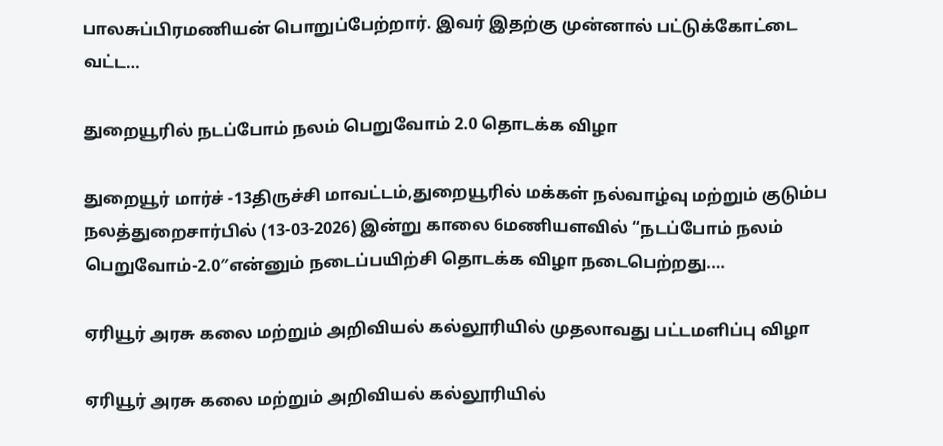பாலசுப்பிரமணியன் பொறுப்பேற்றார். இவர் இதற்கு முன்னால் பட்டுக்கோட்டை வட்ட…

துறையூரில் நடப்போம் நலம் பெறுவோம் 2.0 தொடக்க விழா

துறையூர் மார்ச் -13திருச்சி மாவட்டம்,துறையூரில் மக்கள் நல்வாழ்வு மற்றும் குடும்ப நலத்துறைசார்பில் (13-03-2026) இன்று காலை 6மணியளவில் “நடப்போம் நலம் பெறுவோம்-2.0″என்னும் நடைப்பயிற்சி தொடக்க விழா நடைபெற்றது.…

ஏரியூர் அரசு கலை மற்றும் அறிவியல் கல்லூரியில் முதலாவது பட்டமளிப்பு விழா

ஏரியூர் அரசு கலை மற்றும் அறிவியல் கல்லூரியில்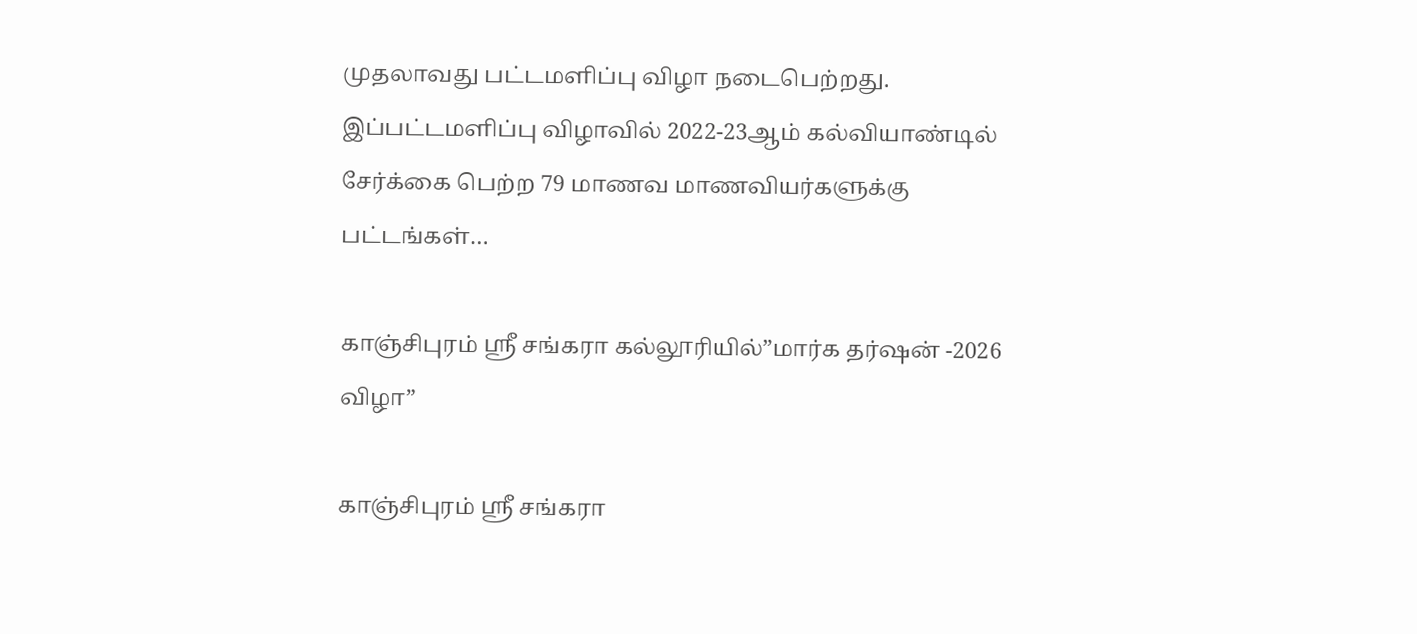முதலாவது பட்டமளிப்பு விழா நடைபெற்றது. இப்பட்டமளிப்பு விழாவில் 2022-23ஆம் கல்வியாண்டில் சேர்க்கை பெற்ற 79 மாணவ மாணவியர்களுக்கு பட்டங்கள்…

காஞ்சிபுரம் ஸ்ரீ சங்கரா கல்லூரியில்”மார்க தர்ஷன் -2026 விழா”

காஞ்சிபுரம் ஸ்ரீ சங்கரா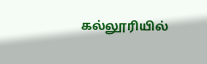கல்லூரியில்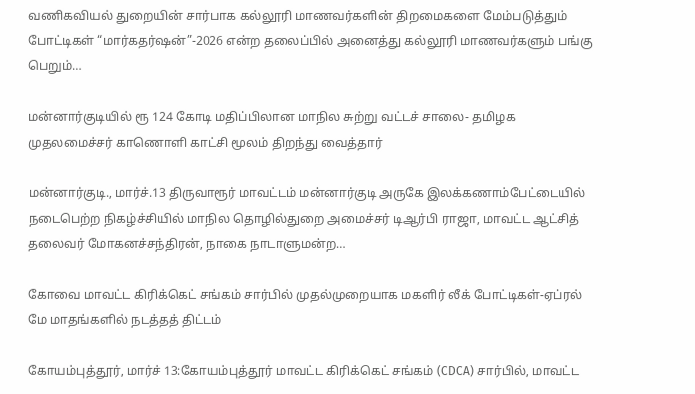வணிகவியல் துறையின் சார்பாக கல்லூரி மாணவர்களின் திறமைகளை மேம்படுத்தும் போட்டிகள் “மார்கதர்ஷன்”-2026 என்ற தலைப்பில் அனைத்து கல்லூரி மாணவர்களும் பங்கு பெறும்…

மன்னார்குடியில் ரூ 124 கோடி மதிப்பிலான மாநில சுற்று வட்டச் சாலை- தமிழக முதலமைச்சர் காணொளி காட்சி மூலம் திறந்து வைத்தார்

மன்னார்குடி., மார்ச்.13 திருவாரூர் மாவட்டம் மன்னார்குடி அருகே இலக்கணாம்பேட்டையில் நடைபெற்ற நிகழ்ச்சியில் மாநில தொழில்துறை அமைச்சர் டிஆர்பி ராஜா, மாவட்ட ஆட்சித் தலைவர் மோகனச்சந்திரன், நாகை நாடாளுமன்ற…

கோவை மாவட்ட கிரிக்கெட் சங்கம் சார்பில் முதல்முறையாக மகளிர் லீக் போட்டிகள்-ஏப்ரல் மே மாதங்களில் நடத்தத் திட்டம்

கோயம்புத்தூர், மார்ச் 13:கோயம்புத்தூர் மாவட்ட கிரிக்கெட் சங்கம் (CDCA) சார்பில், மாவட்ட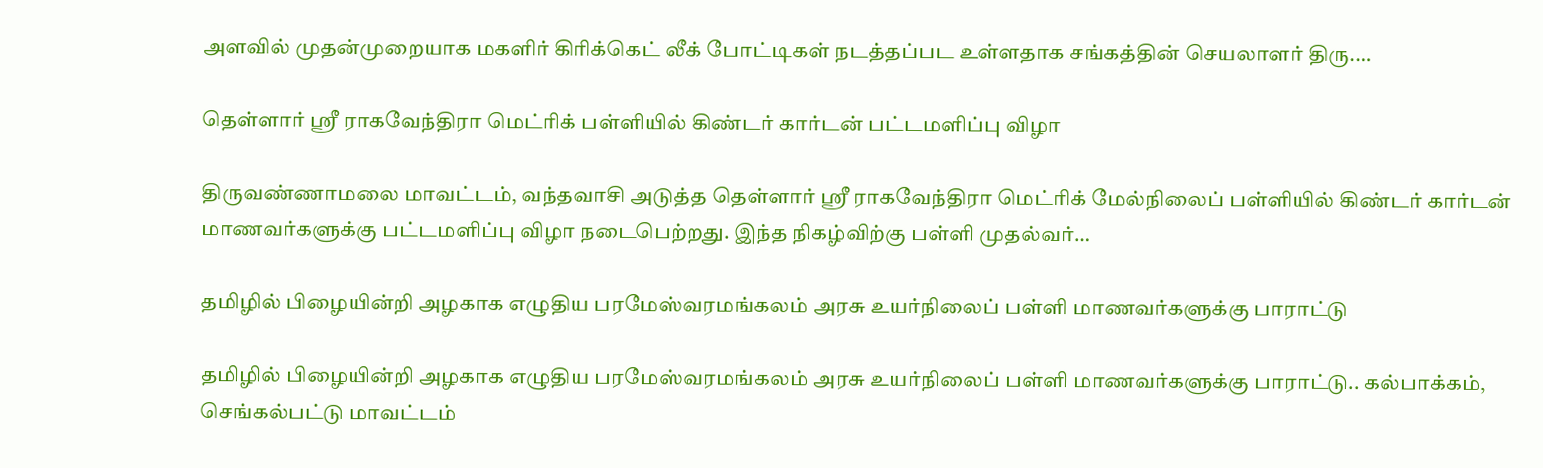அளவில் முதன்முறையாக மகளிர் கிரிக்கெட் லீக் போட்டிகள் நடத்தப்பட உள்ளதாக சங்கத்தின் செயலாளர் திரு.…

தெள்ளார் ஸ்ரீ ராகவேந்திரா மெட்ரிக் பள்ளியில் கிண்டர் கார்டன் பட்டமளிப்பு விழா

திருவண்ணாமலை மாவட்டம், வந்தவாசி அடுத்த தெள்ளார் ஸ்ரீ ராகவேந்திரா மெட்ரிக் மேல்நிலைப் பள்ளியில் கிண்டர் கார்டன் மாணவர்களுக்கு பட்டமளிப்பு விழா நடைபெற்றது. இந்த நிகழ்விற்கு பள்ளி முதல்வர்…

தமிழில் பிழையின்றி அழகாக எழுதிய பரமேஸ்வரமங்கலம் அரசு உயர்நிலைப் பள்ளி மாணவர்களுக்கு பாராட்டு

தமிழில் பிழையின்றி அழகாக எழுதிய பரமேஸ்வரமங்கலம் அரசு உயர்நிலைப் பள்ளி மாணவர்களுக்கு பாராட்டு.. கல்பாக்கம், செங்கல்பட்டு மாவட்டம்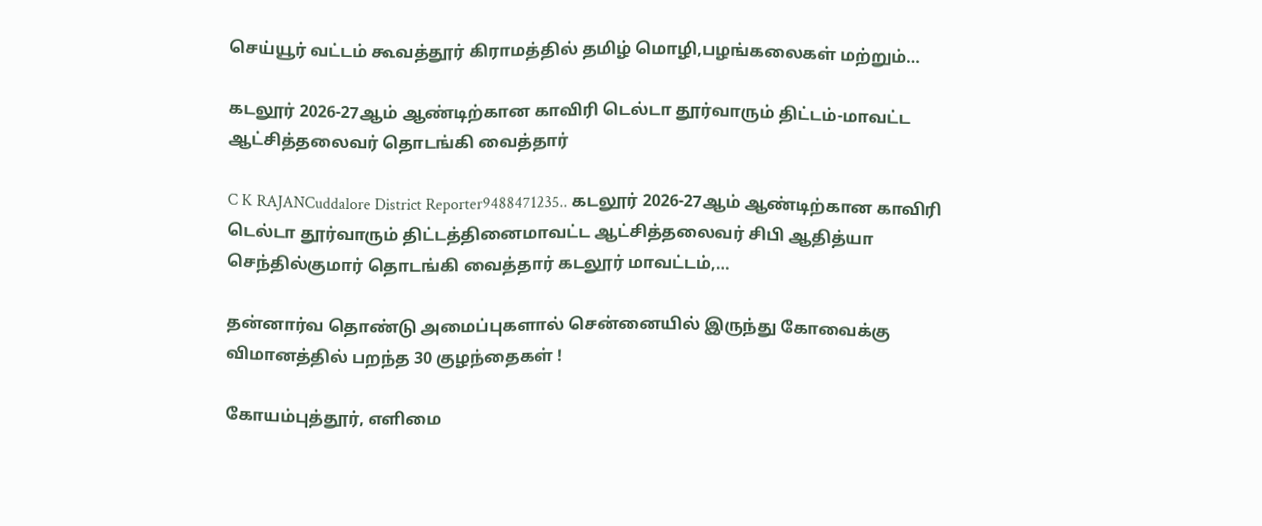செய்யூர் வட்டம் கூவத்தூர் கிராமத்தில் தமிழ் மொழி,பழங்கலைகள் மற்றும்…

கடலூர் 2026-27ஆம் ஆண்டிற்கான காவிரி டெல்டா தூர்வாரும் திட்டம்-மாவட்ட ஆட்சித்தலைவர் தொடங்கி வைத்தார்

C K RAJANCuddalore District Reporter9488471235.. கடலூர் 2026-27ஆம் ஆண்டிற்கான காவிரி டெல்டா தூர்வாரும் திட்டத்தினைமாவட்ட ஆட்சித்தலைவர் சிபி ஆதித்யா செந்தில்குமார் தொடங்கி வைத்தார் கடலூர் மாவட்டம்,…

தன்னார்வ தொண்டு அமைப்புகளால் சென்னையில் இருந்து கோவைக்கு விமானத்தில் பறந்த 30 குழந்தைகள் !

கோயம்புத்தூர், எளிமை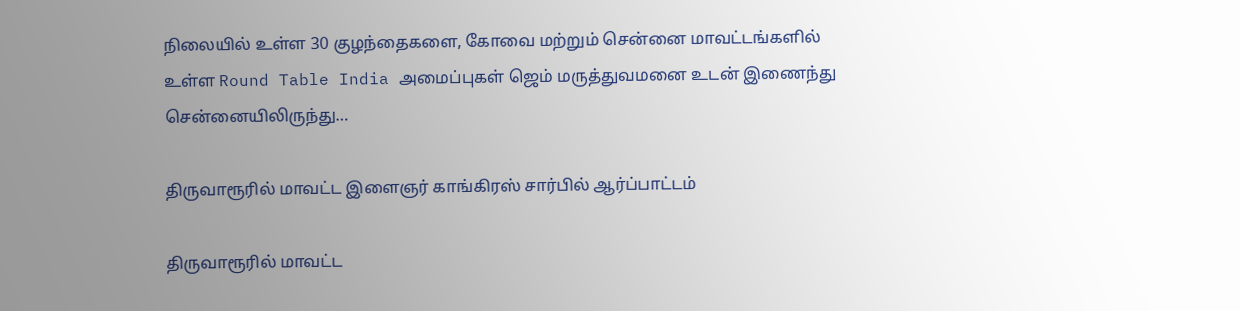நிலையில் உள்ள 30 குழந்தைகளை, கோவை மற்றும் சென்னை மாவட்டங்களில் உள்ள Round Table India அமைப்புகள் ஜெம் மருத்துவமனை உடன் இணைந்து சென்னையிலிருந்து…

திருவாரூரில் மாவட்ட இளைஞர் காங்கிரஸ் சார்பில் ஆர்ப்பாட்டம்

திருவாரூரில் மாவட்ட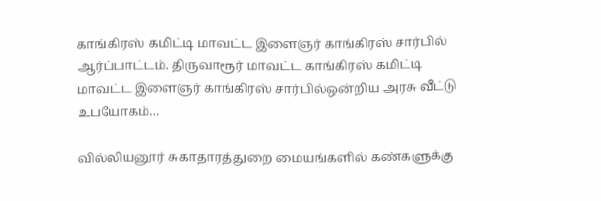காங்கிரஸ் கமிட்டி மாவட்ட இளைஞர் காங்கிரஸ் சார்பில் ஆர்ப்பாட்டம். திருவாரூர் மாவட்ட காங்கிரஸ் கமிட்டி மாவட்ட இளைஞர் காங்கிரஸ் சார்பில்ஒன்றிய அரசு வீட்டு உபயோகம்…

வில்லியனூர் சுகாதாரத்துறை மையங்களில் கண்களுக்கு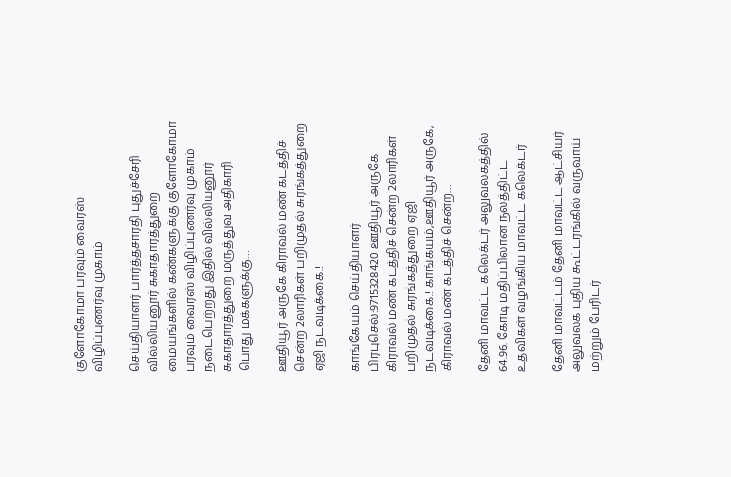குளோகோமா பரவும் வைரஸ் விழிப்புணர்வு முகாம்

செய்தியாளர் பார்த்தசாரதி புதுச்சேரி வில்லியனூர் சுகாதாரத்துறை மையங்களில் கண்களுக்கு குளோகோமா பரவும் வைரஸ் விழிப்புணர்வு முகாம் நடைபெற்றது இதில் வில்லியனூர் சுகாதாரத்துறை மருத்துவ அதிகாரி பொது மக்களுக்கு…

ஊதியூர் அருகே கிராவல் மண் கடத்திச் சென்ற 2லாரிகள் பறிமுதல் சுரங்கத்துறை ஏஜி நடவடிக்கை.!

காங்கேயம் செய்தியாளர் பிரபுசெல்:9715328420 ஊதியூர் அருகே கிராவல் மண் கடத்திச் சென்ற 2லாரிகள் பறிமுதல் சுரங்கத்துறை ஏஜி நடவடிக்கை.! காங்கயம்,ஊதியூர் அருகே, கிராவல் மண் கடத்திச் சென்ற…

தேனி மாவட்ட கலெக்டர் அலுவலகத்தில் 64.96. கோடி மதிப்பிலான நலத்திட்ட உதவிகள் வழங்கிய மாவட்ட கலெக்டர்

தேனி மாவட்டம் தேனி மாவட்ட ஆட்சியர் அலுவலக புதிய கூட்டரங்கில் வருவாய் மற்றும் பேரிடர்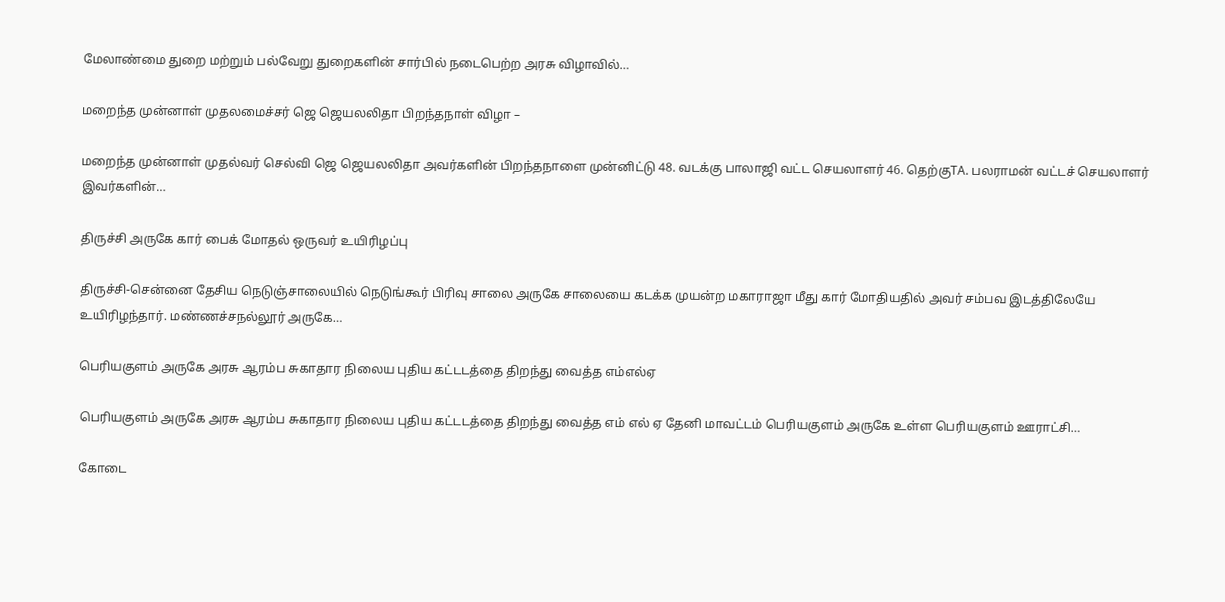மேலாண்மை துறை மற்றும் பல்வேறு துறைகளின் சார்பில் நடைபெற்ற அரசு விழாவில்…

மறைந்த முன்னாள் முதலமைச்சர் ஜெ ஜெயலலிதா பிறந்தநாள் விழா –

மறைந்த முன்னாள் முதல்வர் செல்வி ஜெ ஜெயலலிதா அவர்களின் பிறந்தநாளை முன்னிட்டு 48. வடக்கு பாலாஜி வட்ட செயலாளர் 46. தெற்குTA. பலராமன் வட்டச் செயலாளர் இவர்களின்…

திருச்சி அருகே கார் பைக் மோதல் ஒருவர் உயிரிழப்பு

திருச்சி-சென்னை தேசிய நெடுஞ்சாலையில் நெடுங்கூர் பிரிவு சாலை அருகே சாலையை கடக்க முயன்ற மகாராஜா மீது கார் மோதியதில் அவர் சம்பவ இடத்திலேயே உயிரிழந்தார். மண்ணச்சநல்லூர் அருகே…

பெரியகுளம் அருகே அரசு ஆரம்ப சுகாதார நிலைய புதிய கட்டடத்தை திறந்து வைத்த எம்எல்ஏ

பெரியகுளம் அருகே அரசு ஆரம்ப சுகாதார நிலைய புதிய கட்டடத்தை திறந்து வைத்த எம் எல் ஏ தேனி மாவட்டம் பெரியகுளம் அருகே உள்ள பெரியகுளம் ஊராட்சி…

கோடை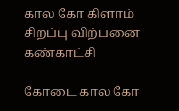கால கோ கிளாம் சிறப்பு விற்பனை கண்காட்சி

கோடை கால கோ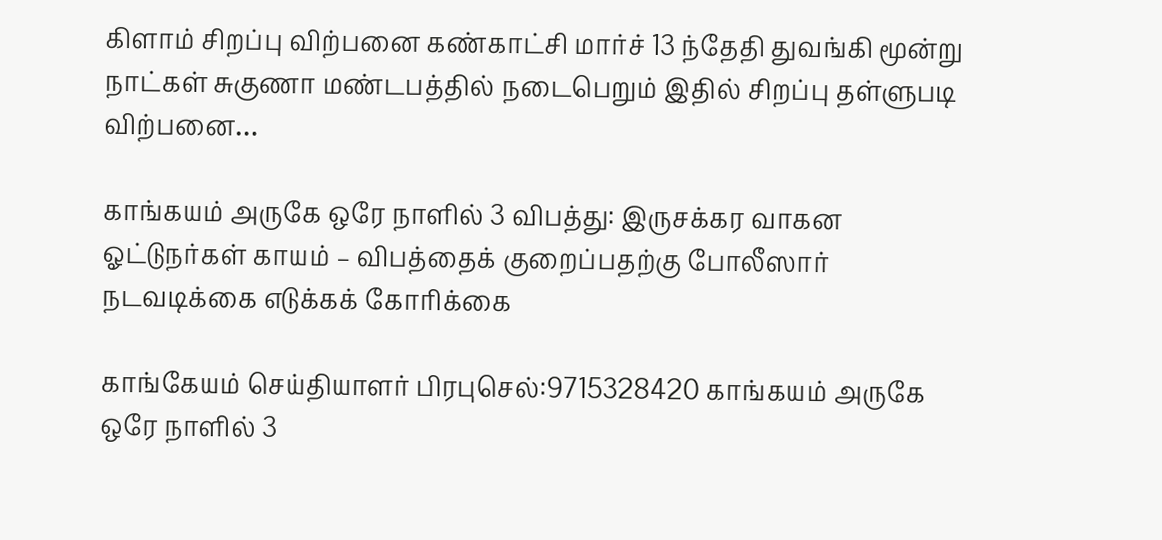கிளாம் சிறப்பு விற்பனை கண்காட்சி மார்ச் 13 ந்தேதி துவங்கி மூன்று நாட்கள் சுகுணா மண்டபத்தில் நடைபெறும் இதில் சிறப்பு தள்ளுபடி விற்பனை…

காங்கயம் அருகே ஒரே நாளில் 3 விபத்து: இருசக்கர வாகன ஓட்டுநர்கள் காயம் – விபத்தைக் குறைப்பதற்கு போலீஸார் நடவடிக்கை எடுக்கக் கோரிக்கை

காங்கேயம் செய்தியாளர் பிரபுசெல்:9715328420 காங்கயம் அருகே ஒரே நாளில் 3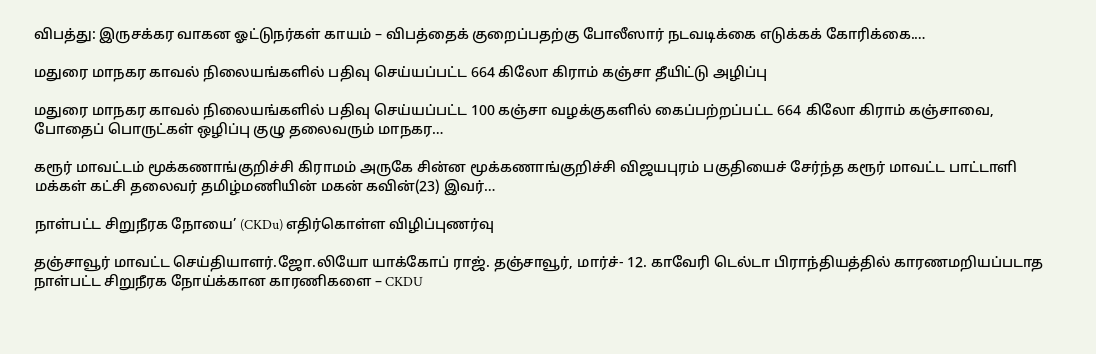விபத்து: இருசக்கர வாகன ஓட்டுநர்கள் காயம் – விபத்தைக் குறைப்பதற்கு போலீஸார் நடவடிக்கை எடுக்கக் கோரிக்கை.…

மதுரை மாநகர காவல் நிலையங்களில் பதிவு செய்யப்பட்ட 664 கிலோ கிராம் கஞ்சா தீயிட்டு அழிப்பு

மதுரை மாநகர காவல் நிலையங்களில் பதிவு செய்யப்பட்ட 100 கஞ்சா வழக்குகளில் கைப்பற்றப்பட்ட 664 கிலோ கிராம் கஞ்சாவை, போதைப் பொருட்கள் ஒழிப்பு குழு தலைவரும் மாநகர…

கரூர் மாவட்டம் மூக்கணாங்குறிச்சி கிராமம் அருகே சின்ன மூக்கணாங்குறிச்சி விஜயபுரம் பகுதியைச் சேர்ந்த கரூர் மாவட்ட பாட்டாளி மக்கள் கட்சி தலைவர் தமிழ்மணியின் மகன் கவின்(23) இவர்…

நாள்பட்ட சிறுநீரக நோயை’ (CKDu) எதிர்கொள்ள விழிப்புணர்வு

தஞ்சாவூர் மாவட்ட செய்தியாளர்.ஜோ.லியோ யாக்கோப் ராஜ். தஞ்சாவூர், மார்ச்- 12. காவேரி டெல்டா பிராந்தியத்தில் காரணமறியப்படாத நாள்பட்ட சிறுநீரக நோய்க்கான காரணிகளை – CKDU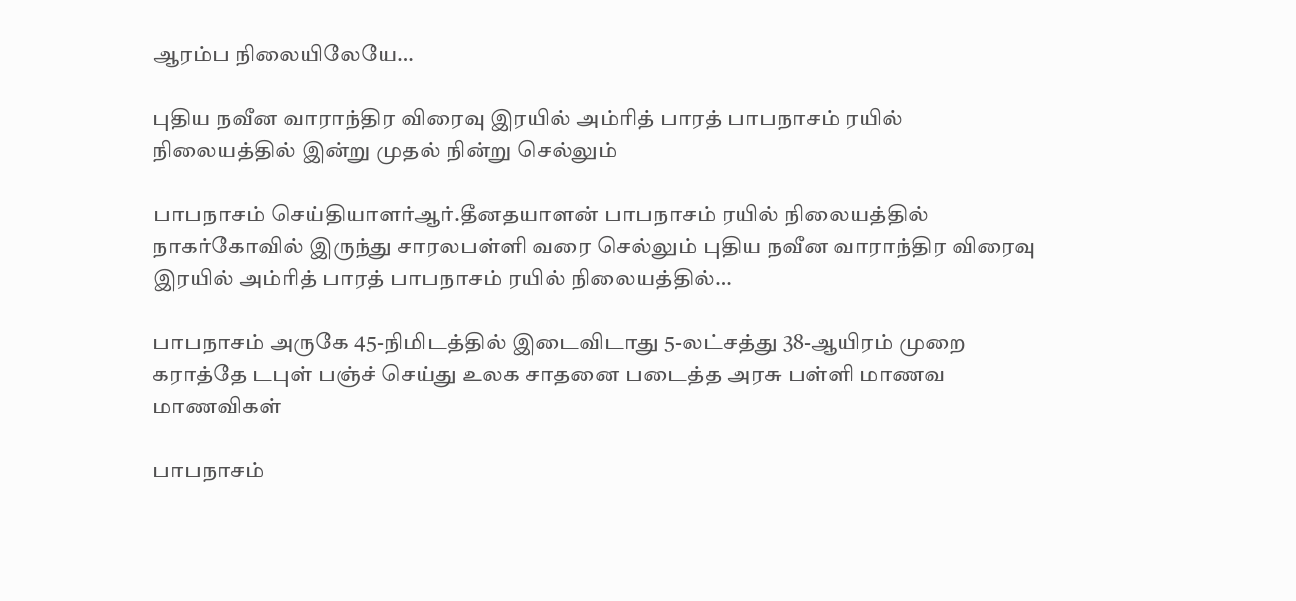ஆரம்ப நிலையிலேயே…

புதிய நவீன வாராந்திர விரைவு இரயில் அம்ரித் பாரத் பாபநாசம் ரயில் நிலையத்தில் இன்று முதல் நின்று செல்லும்

பாபநாசம் செய்தியாளர்ஆர்.தீனதயாளன் பாபநாசம் ரயில் நிலையத்தில் நாகர்கோவில் இருந்து சாரலபள்ளி வரை செல்லும் புதிய நவீன வாராந்திர விரைவு இரயில் அம்ரித் பாரத் பாபநாசம் ரயில் நிலையத்தில்…

பாபநாசம் அருகே 45-நிமிடத்தில் இடைவிடாது 5-லட்சத்து 38-ஆயிரம் முறை கராத்தே டபுள் பஞ்ச் செய்து உலக சாதனை படைத்த அரசு பள்ளி மாணவ மாணவிகள்

பாபநாசம்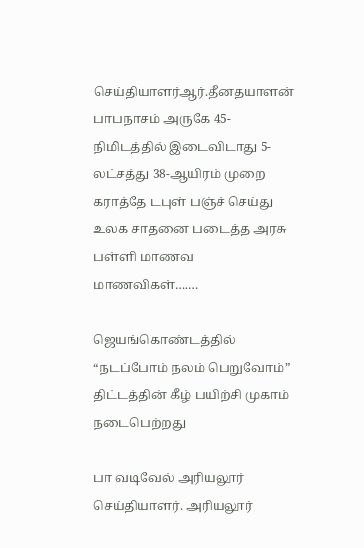செய்தியாளர்ஆர்.தீனதயாளன் பாபநாசம் அருகே 45-நிமிடத்தில் இடைவிடாது 5-லட்சத்து 38-ஆயிரம் முறை கராத்தே டபுள் பஞ்ச் செய்து உலக சாதனை படைத்த அரசு பள்ளி மாணவ மாணவிகள்….…

ஜெயங்கொண்டத்தில் “நடப்போம் நலம் பெறுவோம்” திட்டத்தின் கீழ் பயிற்சி முகாம் நடைபெற்றது

பா வடிவேல் அரியலூர் செய்தியாளர். அரியலூர்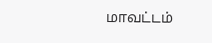மாவட்டம்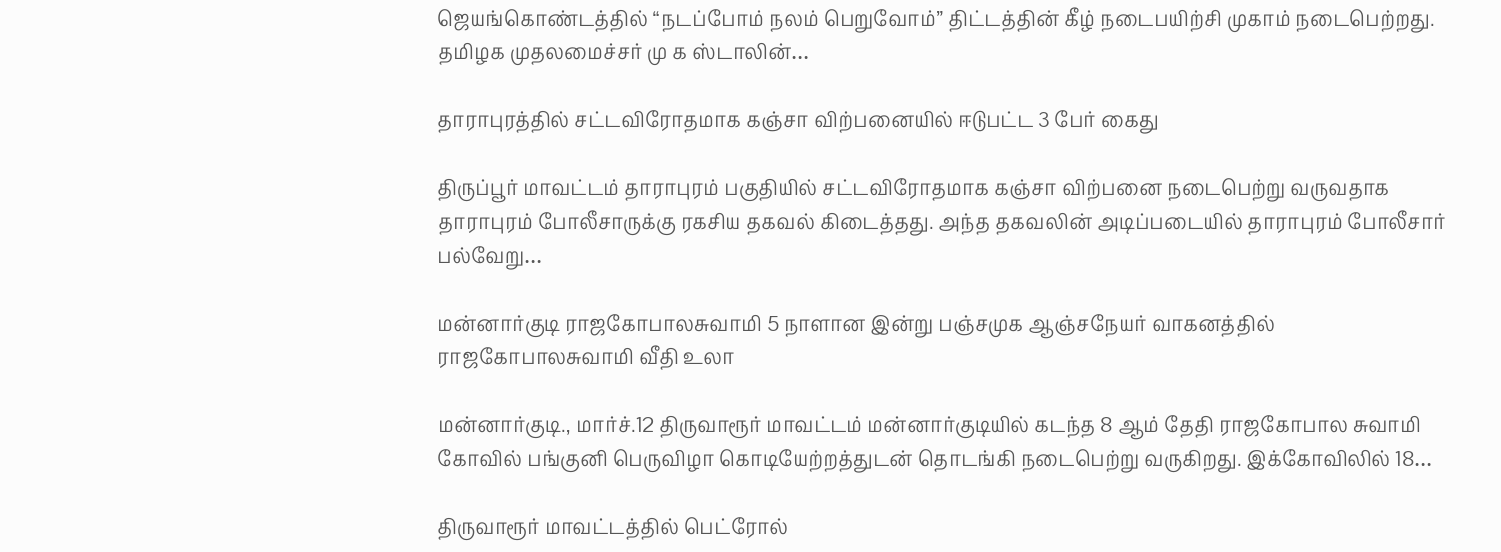ஜெயங்கொண்டத்தில் “நடப்போம் நலம் பெறுவோம்” திட்டத்தின் கீழ் நடைபயிற்சி முகாம் நடைபெற்றது. தமிழக முதலமைச்சர் மு க ஸ்டாலின்…

தாராபுரத்தில் சட்டவிரோதமாக கஞ்சா விற்பனையில் ஈடுபட்ட 3 பேர் கைது

திருப்பூர் மாவட்டம் தாராபுரம் பகுதியில் சட்டவிரோதமாக கஞ்சா விற்பனை நடைபெற்று வருவதாக தாராபுரம் போலீசாருக்கு ரகசிய தகவல் கிடைத்தது. அந்த தகவலின் அடிப்படையில் தாராபுரம் போலீசார் பல்வேறு…

மன்னார்குடி ராஜகோபாலசுவாமி 5 நாளான இன்று பஞ்சமுக ஆஞ்சநேயர் வாகனத்தில் ராஜகோபாலசுவாமி வீதி உலா

மன்னார்குடி., மார்ச்.12 திருவாரூர் மாவட்டம் மன்னார்குடியில் கடந்த 8 ஆம் தேதி ராஜகோபால சுவாமி கோவில் பங்குனி பெருவிழா கொடியேற்றத்துடன் தொடங்கி நடைபெற்று வருகிறது. இக்கோவிலில் 18…

திருவாரூர் மாவட்டத்தில் பெட்ரோல்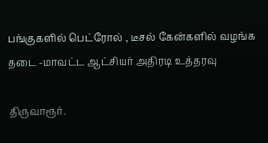பங்குகளில் பெட்ரோல் , டீசல் கேன்களில் வழங்க தடை -மாவட்ட ஆட்சியர் அதிரடி உத்தரவு

திருவாரூர்.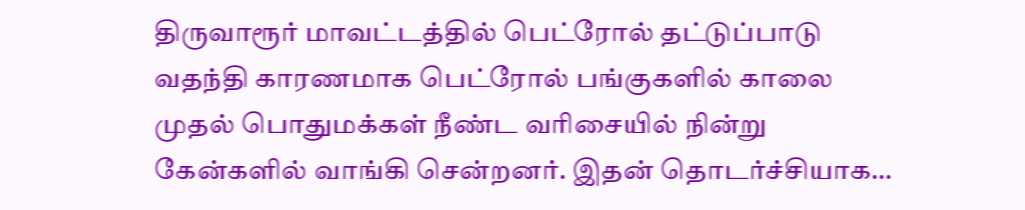திருவாரூர் மாவட்டத்தில் பெட்ரோல் தட்டுப்பாடு வதந்தி காரணமாக பெட்ரோல் பங்குகளில் காலை முதல் பொதுமக்கள் நீண்ட வரிசையில் நின்று கேன்களில் வாங்கி சென்றனர். இதன் தொடர்ச்சியாக…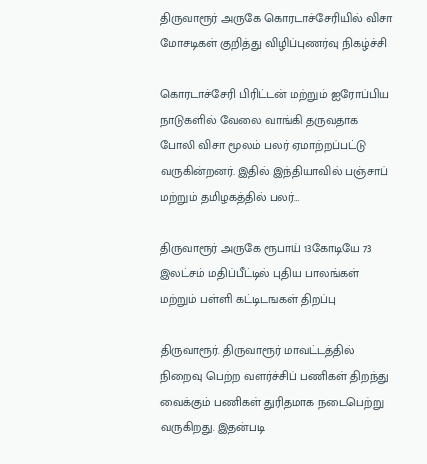திருவாரூர் அருகே கொரடாச்சேரியில் விசா மோசடிகள் குறித்து விழிப்புணர்வு நிகழ்ச்சி

கொரடாச்சேரி பிரிட்டன் மற்றும் ஐரோப்பிய நாடுகளில் வேலை வாங்கி தருவதாக போலி விசா மூலம் பலர் ஏமாற்றப்பட்டு வருகின்றனர். இதில் இந்தியாவில் பஞ்சாப் மற்றும் தமிழகத்தில் பலர்…

திருவாரூர் அருகே ரூபாய் 13கோடியே 73 இலட்சம் மதிப்பீட்டில் புதிய பாலங்கள் மற்றும் பள்ளி கட்டிடஙகள் திறப்பு

திருவாரூர். திருவாரூர் மாவட்டத்தில் நிறைவு பெற்ற வளர்ச்சிப் பணிகள் திறந்து வைக்கும் பணிகள் துரிதமாக நடைபெற்று வருகிறது. இதன்படி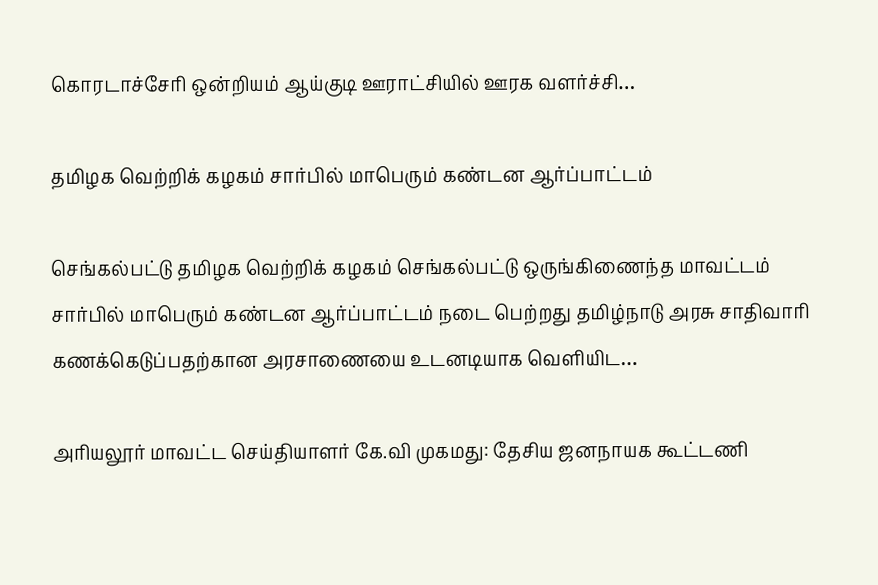கொரடாச்சேரி ஒன்றியம் ஆய்குடி ஊராட்சியில் ஊரக வளர்ச்சி…

தமிழக வெற்றிக் கழகம் சார்பில் மாபெரும் கண்டன ஆர்ப்பாட்டம்

செங்கல்பட்டு தமிழக வெற்றிக் கழகம் செங்கல்பட்டு ஒருங்கிணைந்த மாவட்டம் சார்பில் மாபெரும் கண்டன ஆர்ப்பாட்டம் நடை பெற்றது தமிழ்நாடு அரசு சாதிவாரி கணக்கெடுப்பதற்கான அரசாணையை உடனடியாக வெளியிட…

அரியலூர் மாவட்ட செய்தியாளர் கே.வி முகமது: தேசிய ஜனநாயக கூட்டணி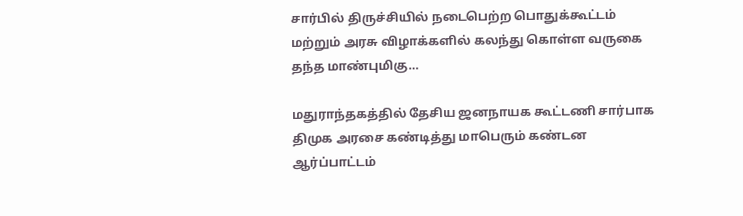சார்பில் திருச்சியில் நடைபெற்ற பொதுக்கூட்டம் மற்றும் அரசு விழாக்களில் கலந்து கொள்ள வருகை தந்த மாண்புமிகு…

மதுராந்தகத்தில் தேசிய ஜனநாயக கூட்டணி சார்பாக திமுக அரசை கண்டித்து மாபெரும் கண்டன ஆர்ப்பாட்டம்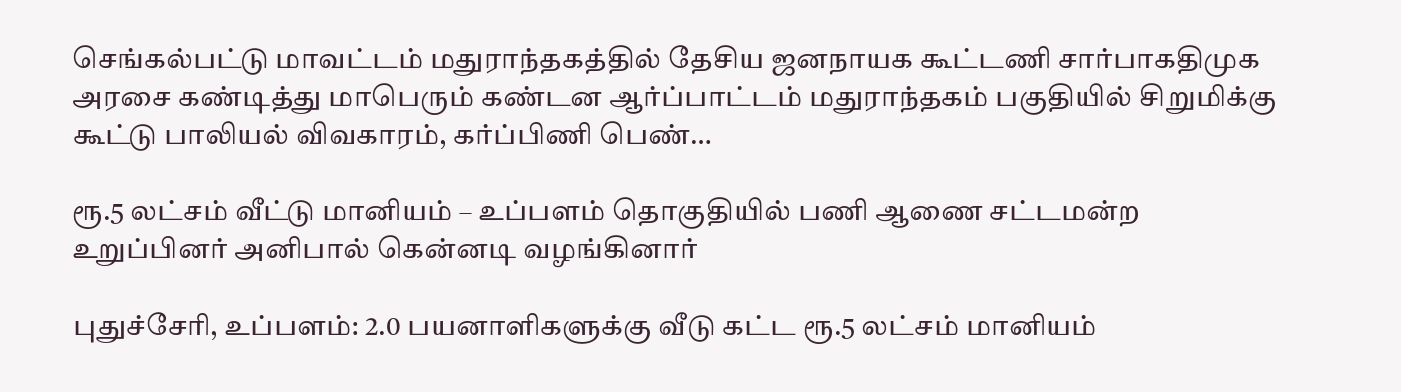செங்கல்பட்டு மாவட்டம் மதுராந்தகத்தில் தேசிய ஜனநாயக கூட்டணி சார்பாகதிமுக அரசை கண்டித்து மாபெரும் கண்டன ஆர்ப்பாட்டம் மதுராந்தகம் பகுதியில் சிறுமிக்கு கூட்டு பாலியல் விவகாரம், கர்ப்பிணி பெண்…

ரூ.5 லட்சம் வீட்டு மானியம் – உப்பளம் தொகுதியில் பணி ஆணை சட்டமன்ற உறுப்பினர் அனிபால் கென்னடி வழங்கினார்

புதுச்சேரி, உப்பளம்: 2.0 பயனாளிகளுக்கு வீடு கட்ட ரூ.5 லட்சம் மானியம்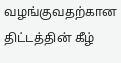வழங்குவதற்கான திட்டத்தின் கீழ்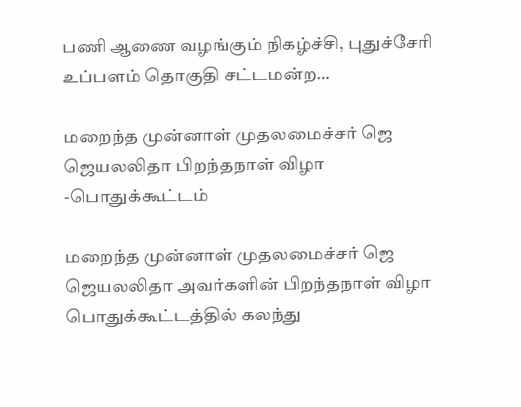பணி ஆணை வழங்கும் நிகழ்ச்சி, புதுச்சேரி உப்பளம் தொகுதி சட்டமன்ற…

மறைந்த முன்னாள் முதலமைச்சர் ஜெ ஜெயலலிதா பிறந்தநாள் விழா -பொதுக்கூட்டம்

மறைந்த முன்னாள் முதலமைச்சர் ஜெ ஜெயலலிதா அவர்களின் பிறந்தநாள் விழா பொதுக்கூட்டத்தில் கலந்து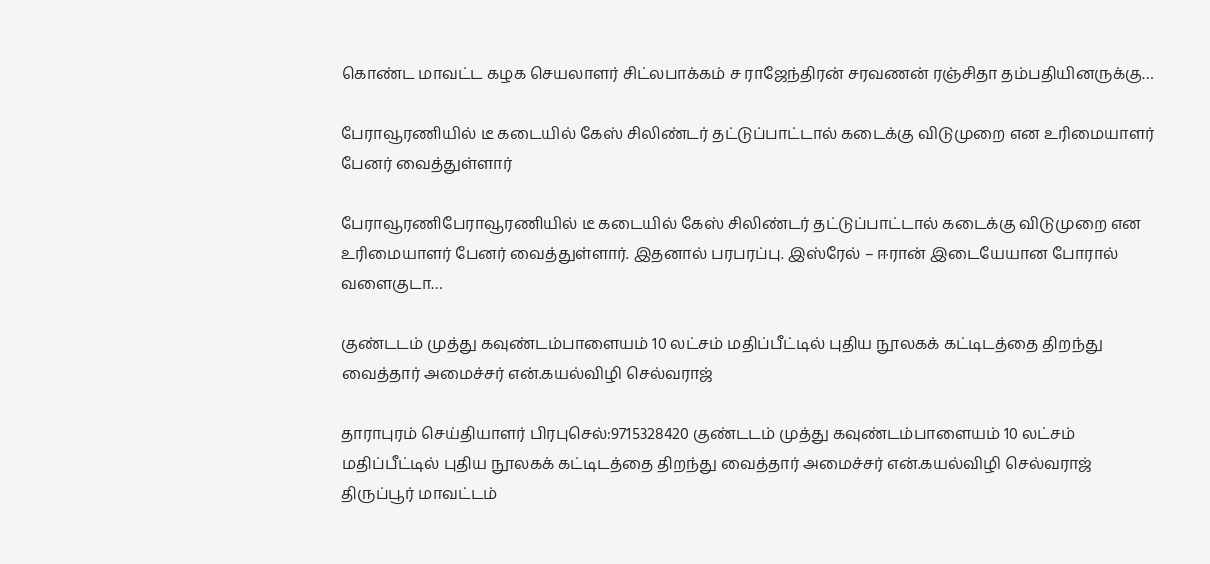கொண்ட மாவட்ட கழக செயலாளர் சிட்லபாக்கம் ச ராஜேந்திரன் சரவணன் ரஞ்சிதா தம்பதியினருக்கு…

பேராவூரணியில் டீ கடையில் கேஸ் சிலிண்டர் தட்டுப்பாட்டால் கடைக்கு விடுமுறை என உரிமையாளர் பேனர் வைத்துள்ளார்

பேராவூரணிபேராவூரணியில் டீ கடையில் கேஸ் சிலிண்டர் தட்டுப்பாட்டால் கடைக்கு விடுமுறை என உரிமையாளர் பேனர் வைத்துள்ளார். இதனால் பரபரப்பு. இஸ்ரேல் – ஈரான் இடையேயான போரால் வளைகுடா…

குண்டடம் முத்து கவுண்டம்பாளையம் 10 லட்சம் மதிப்பீட்டில் புதிய நூலகக் கட்டிடத்தை திறந்து வைத்தார் அமைச்சர் என்.கயல்விழி செல்வராஜ்

தாராபுரம் செய்தியாளர் பிரபுசெல்:9715328420 குண்டடம் முத்து கவுண்டம்பாளையம் 10 லட்சம் மதிப்பீட்டில் புதிய நூலகக் கட்டிடத்தை திறந்து வைத்தார் அமைச்சர் என்.கயல்விழி செல்வராஜ் திருப்பூர் மாவட்டம்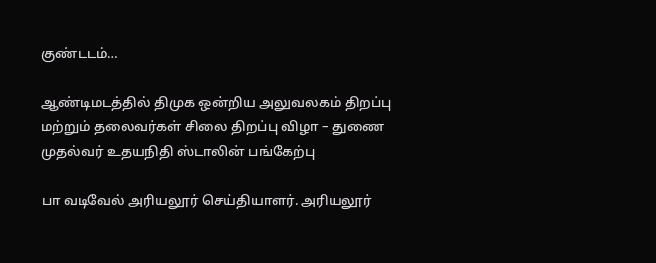குண்டடம்…

ஆண்டிமடத்தில் திமுக ஒன்றிய அலுவலகம் திறப்பு மற்றும் தலைவர்கள் சிலை திறப்பு விழா – துணை முதல்வர் உதயநிதி ஸ்டாலின் பங்கேற்பு

பா வடிவேல் அரியலூர் செய்தியாளர். அரியலூர்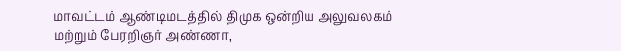மாவட்டம் ஆண்டிமடத்தில் திமுக ஒன்றிய அலுவலகம் மற்றும் பேரறிஞர் அண்ணா,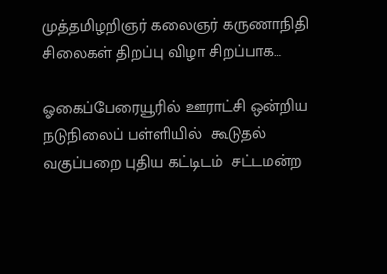முத்தமிழறிஞர் கலைஞர் கருணாநிதி சிலைகள் திறப்பு விழா சிறப்பாக…

ஓகைப்பேரையூரில் ஊராட்சி ஒன்றிய நடுநிலைப் பள்ளியில்  கூடுதல் வகுப்பறை புதிய கட்டிடம்  சட்டமன்ற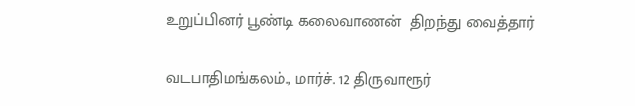உறுப்பினர் பூண்டி கலைவாணன்  திறந்து வைத்தார்

வடபாதிமங்கலம்., மார்ச். 12 திருவாரூர்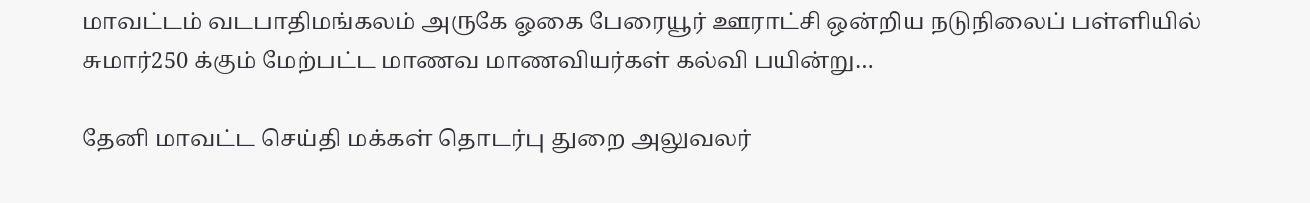மாவட்டம் வடபாதிமங்கலம் அருகே ஓகை பேரையூர் ஊராட்சி ஒன்றிய நடுநிலைப் பள்ளியில் சுமார்250 க்கும் மேற்பட்ட மாணவ மாணவியர்கள் கல்வி பயின்று…

தேனி மாவட்ட செய்தி மக்கள் தொடர்பு துறை அலுவலர்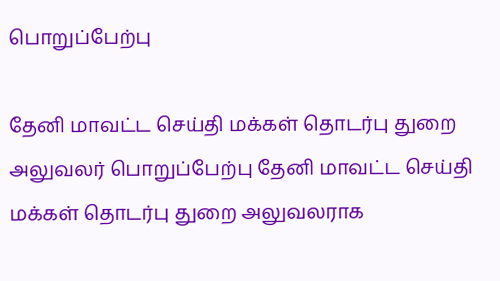பொறுப்பேற்பு

தேனி மாவட்ட செய்தி மக்கள் தொடர்பு துறை அலுவலர் பொறுப்பேற்பு தேனி மாவட்ட செய்தி மக்கள் தொடர்பு துறை அலுவலராக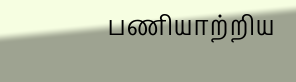பணியாற்றிய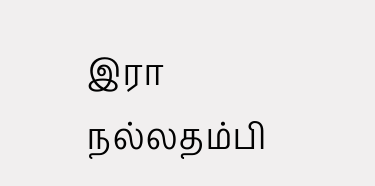இரா நல்லதம்பி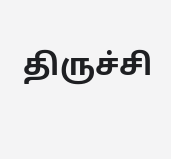திருச்சி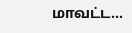மாவட்ட…